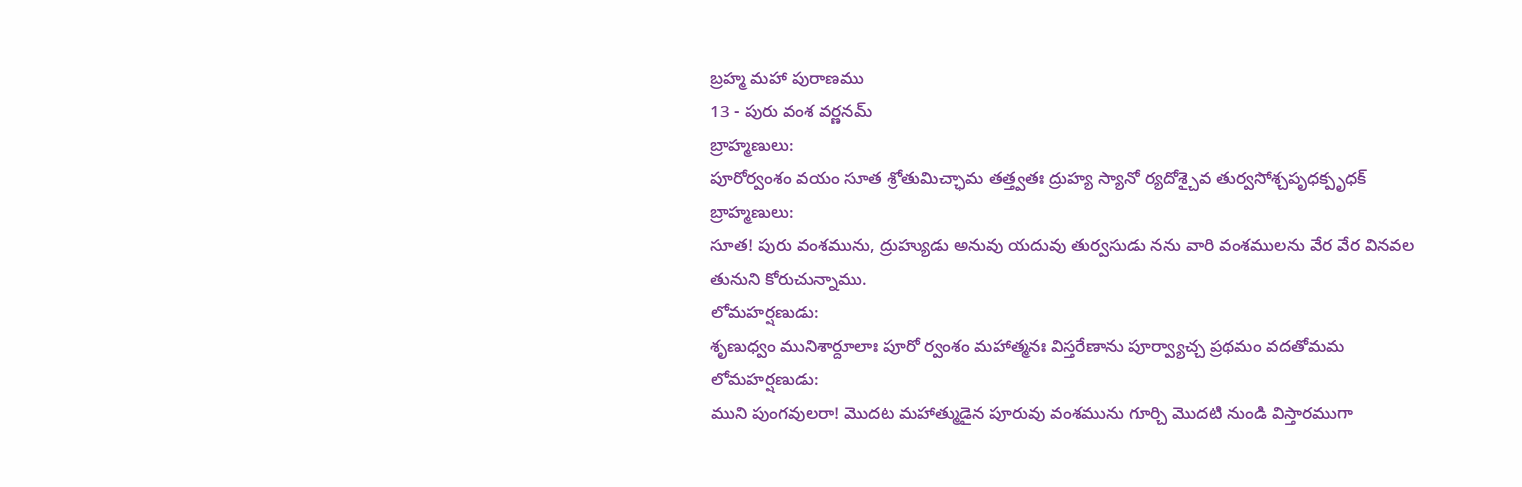బ్రహ్మ మహా పురాణము
13 - పురు వంశ వర్ణనమ్
బ్రాహ్మణులు:
పూరోర్వంశం వయం సూత శ్రోతుమిచ్ఛామ తత్త్వతః ద్రుహ్య స్యానో ర్యదోశ్చైవ తుర్వసోశ్చపృధక్పృధక్
బ్రాహ్మణులు:
సూత! పురు వంశమును, ద్రుహ్యుడు అనువు యదువు తుర్వసుడు నను వారి వంశములను వేర వేర వినవల తునుని కోరుచున్నాము.
లోమహర్షణుడు:
శృణుధ్వం మునిశార్దూలాః పూరో ర్వంశం మహాత్మనః విస్తరేణాను పూర్వ్యాచ్చ ప్రథమం వదతోమమ
లోమహర్షణుడు:
ముని పుంగవులరా! మొదట మహాత్ముడైన పూరువు వంశమును గూర్చి మొదటి నుండి విస్తారముగా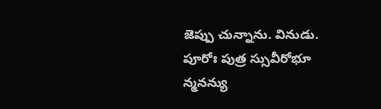జెప్పు చున్నాను. వినుడు.
పూరోః పుత్ర స్సువీరోభూ న్మనన్యు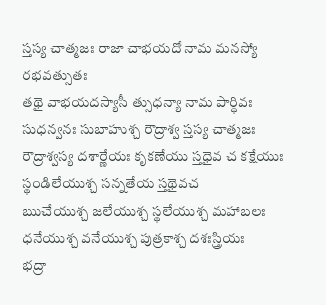స్తస్య చాత్మజః రాజా చాభయదో నామ మనస్యో రభవత్సుతః
తథై వాభయదస్యాసీ త్సుధన్యా నామ పార్ధివః సుధన్వనః సుబాహుశ్చ రౌద్రాశ్వ స్తస్య చాత్మజః
రౌద్రాశ్వస్య దశార్ణేయః కృకణేయు స్తధైవ చ కక్షేయుః స్థండిలేయుశ్చ సన్నతేయ స్తథైవచ
ఋచేయుశ్చ జలేయుశ్చ స్థలేయుశ్చ మహాబలః ధనేయుశ్చ వనేయుశ్చ పుత్రకాశ్చ దశఃస్త్రియః
భద్రా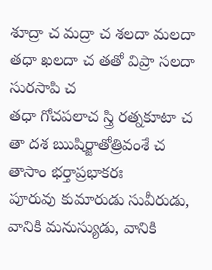శూద్రా చ మద్రా చ శలదా మలదా తధా ఖలదా చ తతో విప్రా సలదా సురసాపి చ
తధా గోచపలాచ స్త్రి రత్నకూటా చ తా దశ ఋషిర్జాతోత్రివంశే చ తాసాం భర్తాప్రభాకరః
పూరువు కుమారుడు సువీరుడు, వానికి మనుస్యుడు, వానికి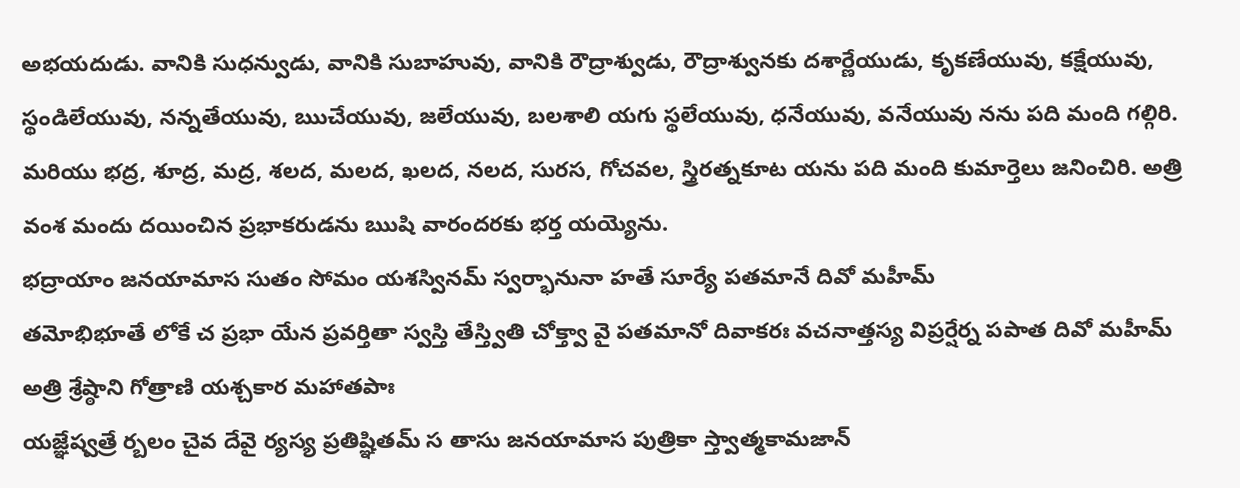అభయదుడు. వానికి సుధన్వుడు, వానికి సుబాహువు, వానికి రౌద్రాశ్వుడు, రౌద్రాశ్వునకు దశార్ణేయుడు, కృకణేయువు, కక్షేయువు, స్థండిలేయువు, నన్నతేయువు, ఋచేయువు, జలేయువు, బలశాలి యగు స్థలేయువు, ధనేయువు, వనేయువు నను పది మంది గల్గిరి. మరియు భద్ర, శూద్ర, మద్ర, శలద, మలద, ఖలద, నలద, సురస, గోచవల, స్త్రిరత్నకూట యను పది మంది కుమార్తెలు జనించిరి. అత్రి వంశ మందు దయించిన ప్రభాకరుడను ఋషి వారందరకు భర్త యయ్యెను.
భద్రాయాం జనయామాస సుతం సోమం యశస్వినమ్ స్వర్భానునా హతే సూర్యే పతమానే దివో మహీమ్
తమోభిభూతే లోకే చ ప్రభా యేన ప్రవర్తితా స్వస్తి తేస్త్వితి చోక్త్వా వై పతమానో దివాకరః వచనాత్తస్య విప్రర్షేర్న పపాత దివో మహీమ్ అత్రి శ్రేష్ఠాని గోత్రాణి యశ్చకార మహాతపాః
యజ్ఞేష్వత్రే ర్బలం చైవ దేవై ర్యస్య ప్రతిష్ఞితమ్ స తాసు జనయామాస పుత్రికా స్త్వాత్మకామజాన్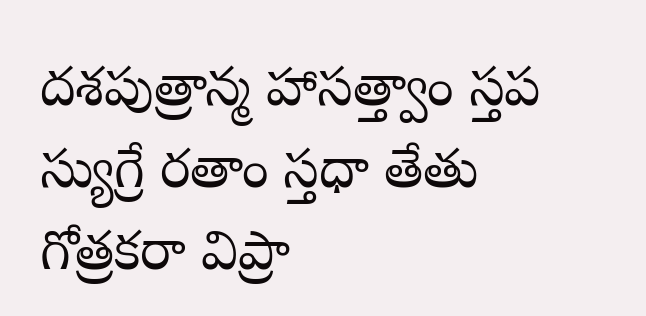దశపుత్రాన్మ హాసత్త్వాం స్తప స్యుగ్రే రతాం స్తధా తేతు గోత్రకరా విప్రా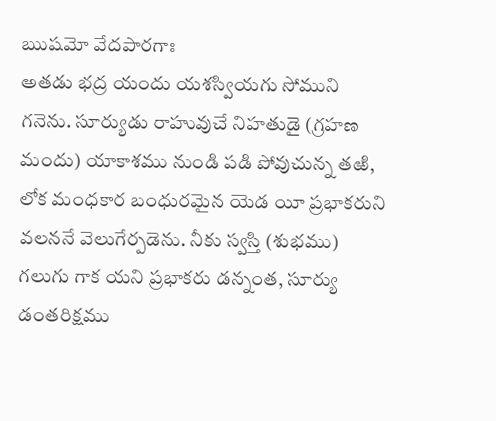ఋషమో వేదపారగాః
అతడు భద్ర యందు యశస్వియగు సోముని గనెను. సూర్యుడు రాహువుచే నిహతుడై (గ్రహణ మందు) యాకాశము నుండి పడి పోవుచున్న తఱి, లోక మంధకార బంధురమైన యెడ యీ ప్రభాకరుని వలననే వెలుగేర్పడెను. నీకు స్వస్తి (శుభము) గలుగు గాక యని ప్రభాకరు డన్నంత, సూర్యు డంతరిక్షము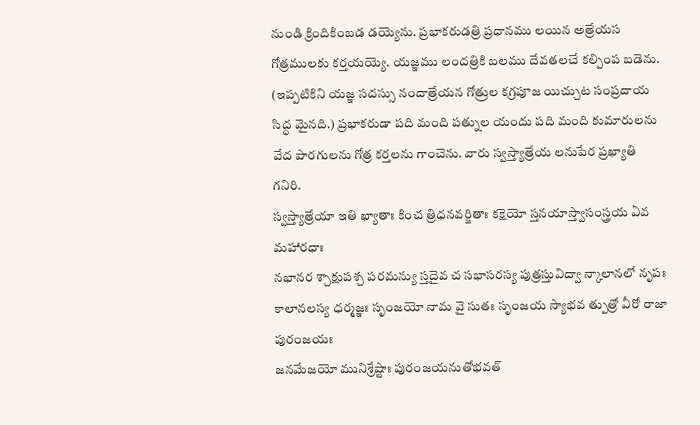నుండి క్రిందికింబడ డయ్యెను. ప్రభాకరుడత్రి ప్రధానము లయిన అత్రేయస గోత్రములకు కర్తయయ్యె. యజ్ఞము లందత్రికి బలము దేవతలచే కల్పింప బడెను. (ఇప్పటికిని యజ్ఞ సదస్సు నందాత్రేయన గోత్రుల కగ్రపూజ యిచ్చుట సంప్రదాయ సిద్ధ మైనది.) ప్రభాకరుడా పది మంది పత్నుల యందు పది మంది కుమారులను వేద పారగులను గోత్ర కర్తలను గాంచెను. వారు స్వస్త్యాత్రేయ లనుపేర ప్రఖ్యాతి గనిరి.
స్వస్త్యాత్రేయా ఇతి ఖ్యాతాః కించ త్రిధనవర్జితాః కక్షెయో స్తనయాస్త్వాసంస్త్రయ ఏవ మహారధాః
నభానర శ్చాక్షుపశ్చ పరమన్యు స్తదైవ చ సభాసరస్య పుత్రస్తువిద్వా న్కాలానలో నృపః
కాలానలస్య ధర్మజ్ఞః సృంజయో నామ వై సుతః సృంజయ స్యాభవ త్పుత్రో వీరో రాజా పురంజయః
జనమేజయో మునిశ్రేష్టాః పురంజయనుతోభవత్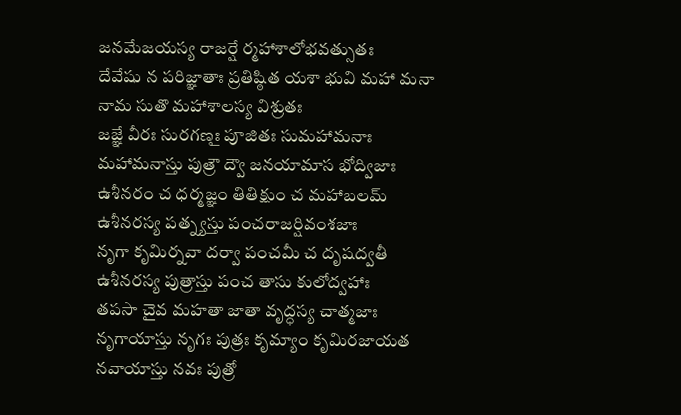జనమేజయస్య రాజర్షే ర్మహాశాలోభవత్సుతః
దేవేషు న పరిజ్ఞాతాః ప్రతిష్ఠిత యశా భువి మహా మనా నామ సుతొ మహాశాలస్య విశ్రుతః
జజ్ఞే వీరః సురగణౖః పూజితః సుమహామనాః మహామనాస్తు పుత్రౌ ద్వౌ జనయామాస భోద్విజాః
ఉశీనరం చ ధర్మజ్ఞం తితిక్షుం చ మహాబలమ్ ఉశీనరస్య పత్న్యస్తు పంచరాజర్షివంశజాః
నృగా కృమిర్నవా దర్వా పంచమీ చ దృషద్వతీ ఉశీనరస్య పుత్రాస్తు పంచ తాసు కులోద్వహాః
తపసా చైవ మహతా జాతా వృద్ధస్య చాత్మజాః నృగాయాస్తు నృగః పుత్రః కృమ్యాం కృమిరజాయత
నవాయాస్తు నవః పుత్రో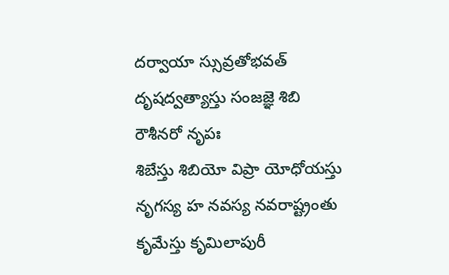దర్వాయా స్సువ్రతోభవత్ దృషద్వత్యాస్తు సంజజ్ఞె శిబి రౌశీనరో నృపః
శిబేస్తు శిబియో విప్రా యోధోయస్తు నృగస్య హ నవస్య నవరాష్ట్రంతు కృమేస్తు కృమిలాపురీ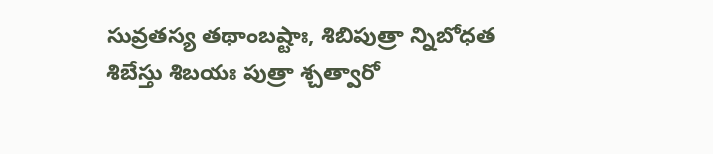సువ్రతస్య తథాంబష్టాః, శిబిపుత్రా న్నిబోధత శిబేస్తు శిబయః పుత్రా శ్చత్వారో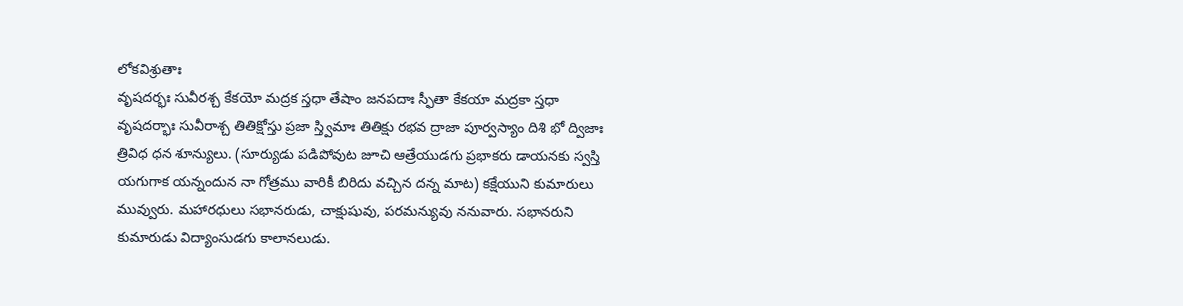లోకవిశ్రుతాః
వృషదర్భః సువీరశ్చ కేకయో మద్రక స్తధా తేషాం జనపదాః స్ఫీతా కేకయా మద్రకా స్తధా
వృషదర్భాః సువీరాశ్చ తితిక్షోస్తు ప్రజా స్త్విమాః తితిక్షు రభవ ద్రాజా పూర్వస్యాం దిశి భో ద్విజాః
త్రివిధ ధన శూన్యులు. (సూర్యుడు పడిపోవుట జూచి ఆత్రేయుడగు ప్రభాకరు డాయనకు స్వస్తి యగుగాక యన్నందున నా గోత్రము వారికీ బిరిదు వచ్చిన దన్న మాట) కక్షేయుని కుమారులు మువ్వురు. మహారధులు సభానరుడు, చాక్షుషువు, పరమన్యువు ననువారు. సభానరుని కుమారుడు విద్యాంసుడగు కాలానలుడు.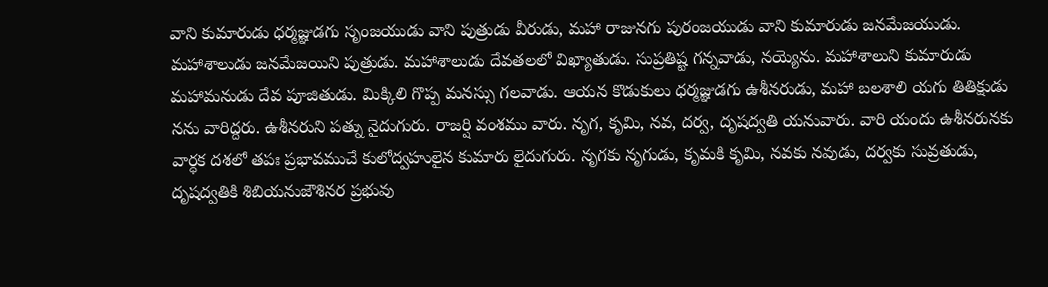వాని కుమారుడు ధర్మజ్ఞుడగు సృంజయుడు వాని పుత్రుడు వీరుడు, మహా రాజునగు పురంజయుడు వాని కుమారుడు జనమేజయుడు. మహాశాలుడు జనమేజయిని పుత్రుడు. మహాశాలుడు దేవతలలో విఖ్యాతుడు. సుప్రతిష్ట గన్నవాడు, నయ్యెను. మహాశాలుని కుమారుడు మహామనుడు దేవ పూజితుడు. మిక్కిలి గొప్ప మనస్సు గలవాడు. ఆయన కొడుకులు ధర్మజ్ఞుడగు ఉశీనరుడు, మహా బలశాలి యగు తితిక్షుడు నను వారిద్దరు. ఉశీనరుని పత్ను నైదుగురు. రాజర్షి వంశము వారు. నృగ, కృమి, నవ, దర్వ, దృషద్వతి యనువారు. వారి యందు ఉశీనరునకు వార్ధక దశలో తపః ప్రభావముచే కులోద్వహులైన కుమారు లైదుగురు. నృగకు నృగుడు, కృమకి కృమి, నవకు నవుడు, దర్వకు సువ్రతుడు, దృషద్వతికి శిబియనుజౌశినర ప్రభువు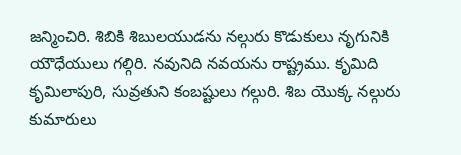జన్మించిరి. శిబికి శిబులయుడను నల్గురు కొడుకులు నృగునికి యౌధేయులు గల్గిరి. నవునిది నవయను రాష్ట్రము. కృమిది కృమిలాపురి, సువ్రతుని కంబష్టులు గల్గురి. శిబ యొక్క నల్గురు కుమారులు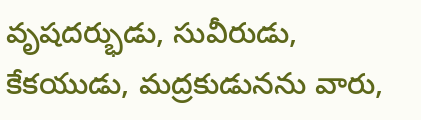వృషదర్భుడు, సువీరుడు, కేకయుడు, మద్రకుడునను వారు,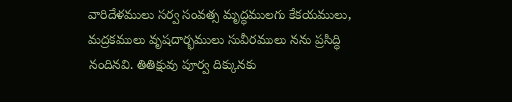వారిదేళములు సర్వ సంవత్స మృద్ధములగు కేకయములు, మద్రకములు వృషదార్భములు సువీరములు నను ప్రసిద్ధి నందినవి. తితిక్షువు పూర్వ దిక్కునకు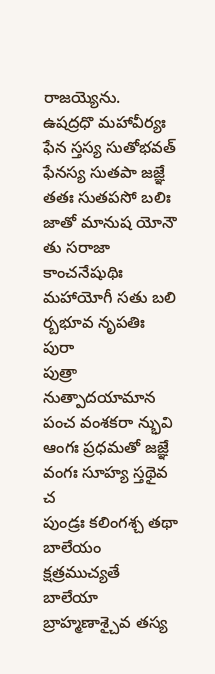రాజయ్యెను.
ఉషద్రధొ మహావీర్యః ఫేన స్తస్య సుతోభవత్ ఫేనస్య సుతపా జజ్ఞే తతః సుతపసో బలిః
జాతో మానుష యోనౌ తు సరాజా కాంచనేషుథిః మహాయోగీ సతు బలి ర్బభూవ నృపతిః పురా
పుత్రా నుత్పాదయామాన పంచ వంశకరా న్భువి ఆంగః ప్రధమతో జజ్ఞే వంగః సూహ్య స్తథైవ చ
పుండ్రః కలింగశ్చ తథా బాలేయం క్షత్రముచ్యతే బాలేయా బ్రాహ్మణాశ్చైవ తస్య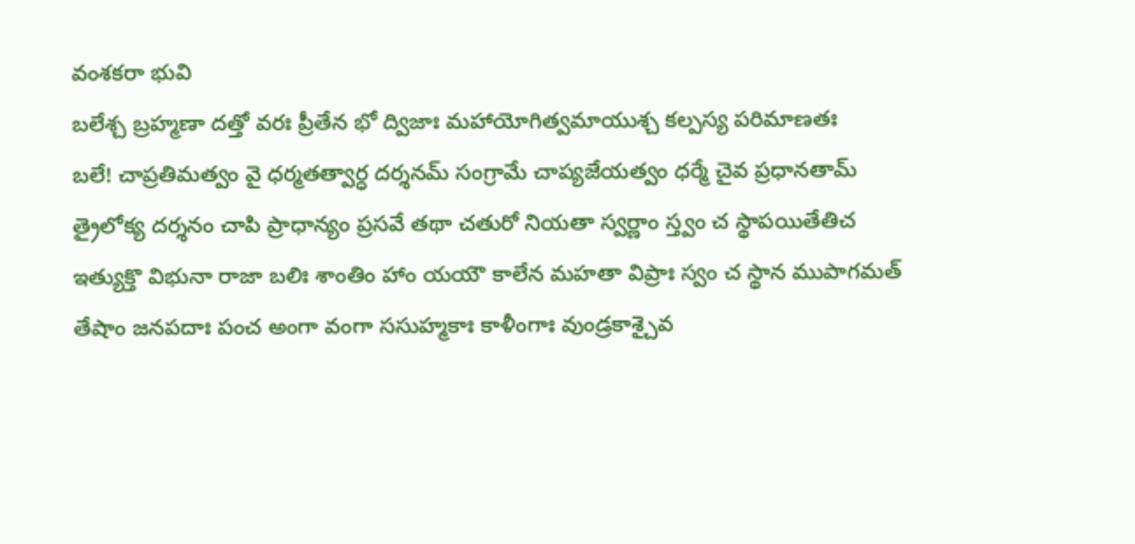వంశకరా భువి
బలేశ్చ బ్రహ్మణా దత్తో వరః ప్రీతేన భో ద్విజాః మహాయోగిత్వమాయుశ్చ కల్పస్య పరిమాణతః
బలే! చాప్రతిమత్వం వై ధర్మతత్వార్ధ దర్శనమ్ సంగ్రామే చాప్యజేయత్వం ధర్మే చైవ ప్రధానతామ్
త్రైలోక్య దర్శనం చాపి ప్రాధాన్యం ప్రసవే తథా చతురో నియతా స్వర్ణాం స్త్వం చ స్థాపయితేతిచ
ఇత్యుక్తొ విభునా రాజా బలిః శాంతిం హాం యయౌ కాలేన మహతా విప్రాః స్వం చ స్థాన ముపాగమత్
తేషాం జనపదాః పంచ అంగా వంగా ససుహ్మకాః కాళీంగాః వుండ్రకాశ్చైవ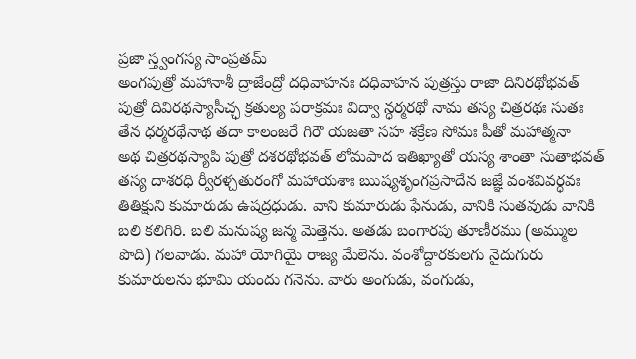ప్రజా స్త్వంగస్య సాంప్రతమ్
అంగపుత్రో మహానాశీ ద్రాజేంద్రో దధివాహనః దధివాహన పుత్రస్తు రాజా దినిరథోభవత్
పుత్రో దివిరథస్యాసీచ్ఛ క్రతుల్య పరాక్రమః విద్వా న్ధర్మరథో నామ తస్య చిత్రరథః సుతః
తేన ధర్మరథేనాథ తదా కాలంజరే గిరౌ యజతా సహ శక్రేణ సోమః పీతో మహాత్మనా
అథ చిత్రరథస్యాపి పుత్రో దశరథోభవత్ లోమపాద ఇతిఖ్యాతో యస్య శాంతా సుతాభవత్
తస్య దాశరధి ర్వీరళ్చతురంగో మహాయశాః ఋష్యశృంగప్రసాదేన జజ్ఞే వంశవివర్ధవః
తితిక్షుని కుమారుడు ఉషద్రధుడు. వాని కుమారుడు ఫేనుడు, వానికి సుతవుడు వానికి బలి కలిగిరి. బలి మనుష్య జన్మ మెత్తెను. అతడు బంగారపు తూణీరము (అమ్ముల పొది) గలవాడు. మహా యోగియై రాజ్య మేలెను. వంశోద్దారకులగు నైదుగురు కుమారులను భూమి యందు గనెను. వారు అంగుడు, వంగుడు,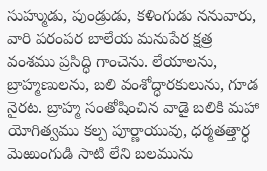సుహ్ముడు, పుండ్రుడు, కళింగుడు ననువారు, వారి పరంపర బాలేయ మనుపేర క్షత్ర వంశము ప్రసిద్ధి గాంచెను. లేయాలను, బ్రాహ్మణులను, బలి వంశోద్ధారకులును, గూడ నైరట. బ్రాహ్మ సంతోషించిన వాడై బలికి మహా యోగిత్వము కల్ప పూర్ణాయువు, ధర్మతత్తార్ధ మెఱుంగుడి సాటి లేని బలమును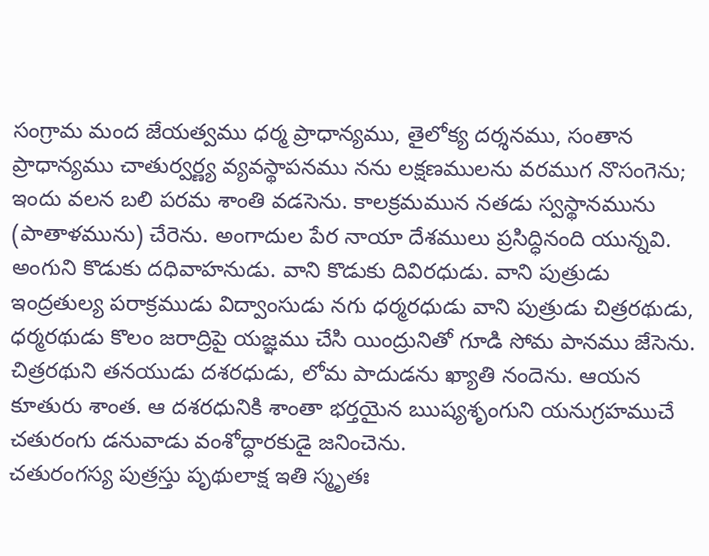సంగ్రామ మంద జేయత్వము ధర్మ ప్రాధాన్యము, తైలోక్య దర్శనము, సంతాన ప్రాధాన్యము చాతుర్వర్ణ్య వ్యవస్థాపనము నను లక్షణములను వరముగ నొసంగెను; ఇందు వలన బలి పరమ శాంతి వడసెను. కాలక్రమమున నతడు స్వస్థానమును (పాతాళమును) చేరెను. అంగాదుల పేర నాయా దేశములు ప్రసిద్ధినంది యున్నవి. అంగుని కొడుకు దధివాహనుడు. వాని కొడుకు దివిరధుడు. వాని పుత్రుడు ఇంద్రతుల్య పరాక్రముడు విద్వాంసుడు నగు ధర్మరధుడు వాని పుత్రుడు చిత్రరథుడు, ధర్మరథుడు కొలం జరాద్రిపై యజ్ఞము చేసి యింద్రునితో గూడి సోమ పానము జేసెను. చిత్రరథుని తనయుడు దశరధుడు, లోమ పాదుడను ఖ్యాతి నందెను. ఆయన కూతురు శాంత. ఆ దశరధునికి శాంతా భర్తయైన ఋష్యశృంగుని యనుగ్రహముచే చతురంగు డనువాడు వంశోద్ధారకుడై జనించెను.
చతురంగస్య పుత్రస్తు పృథులాక్ష ఇతి స్మృతః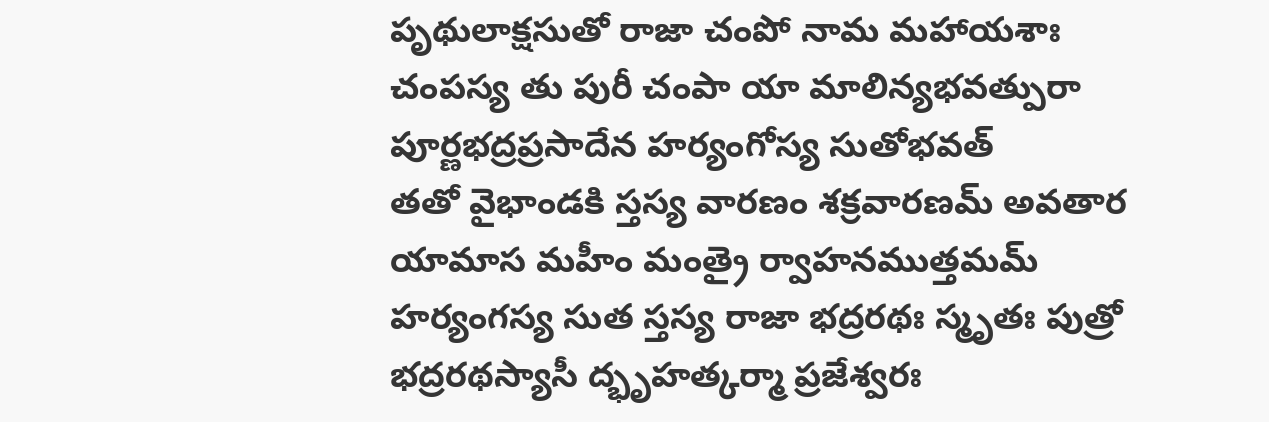పృథులాక్షసుతో రాజా చంపో నామ మహాయశాః
చంపస్య తు పురీ చంపా యా మాలిన్యభవత్పురా పూర్ణభద్రప్రసాదేన హర్యంగోస్య సుతోభవత్
తతో వైభాండకి స్తస్య వారణం శక్రవారణమ్ అవతార యామాస మహీం మంత్రై ర్వాహనముత్తమమ్
హర్యంగస్య సుత స్తస్య రాజా భద్రరథః స్మృతః పుత్రో భద్రరథస్యాసీ ద్భృహత్కర్మా ప్రజేశ్వరః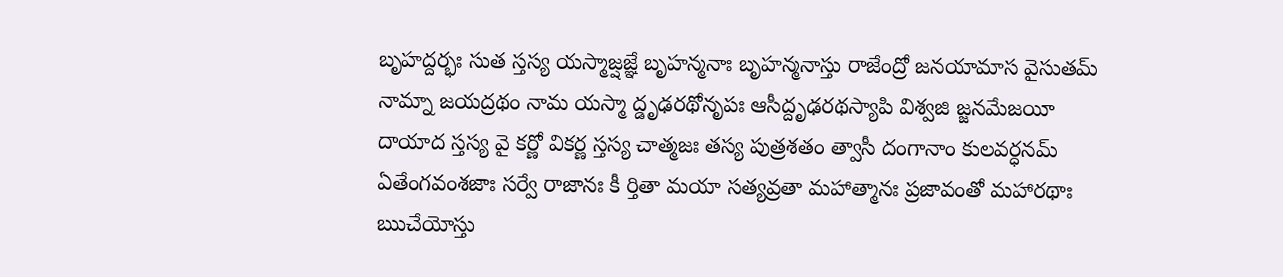బృహద్దర్భః సుత స్తస్య యస్మాజ్షజ్ఞే బృహన్మనాః బృహన్మనాస్తు రాజేంద్రో జనయామాస వైసుతమ్
నామ్నా జయద్రథం నామ యస్మా ద్డృఢరథోనృపః ఆసీద్దృఢరథస్యాపి విశ్వజి జ్జనమేజయీ
దాయాద స్తస్య వై కర్ణో వికర్ణ స్తస్య చాత్మజః తస్య పుత్రశతం త్వాసీ దంగానాం కులవర్ధనమ్
ఏతేంగవంశజాః సర్వే రాజానః కీ ర్తితా మయా సత్యవ్రతా మహాత్మానః ప్రజావంతో మహారథాః
ఋచేయోస్తు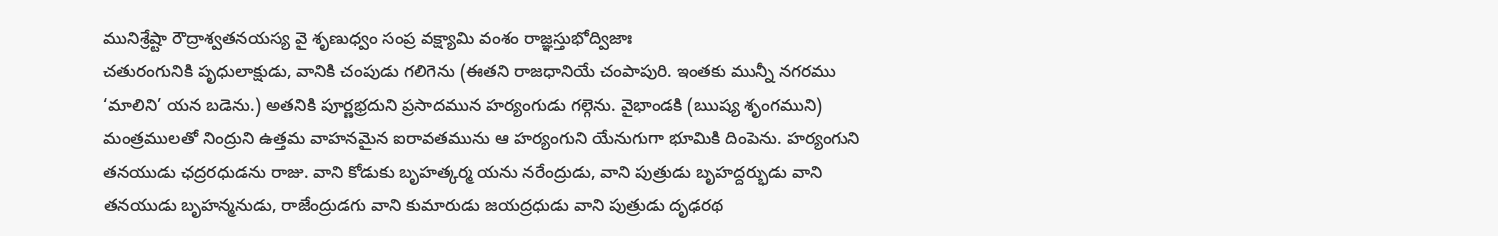మునిశ్రేష్టా రౌద్రాశ్వతనయస్య వై శృణుధ్వం సంప్ర వక్ష్యామి వంశం రాజ్ఞస్తుభోద్విజాః
చతురంగునికి పృధులాక్షుడు, వానికి చంపుడు గలిగెను (ఈతని రాజధానియే చంపాపురి. ఇంతకు మున్నీ నగరము ‘మాలిని’ యన బడెను.) అతనికి పూర్ణభ్రదుని ప్రసాదమున హర్యంగుడు గల్గెను. వైభాండకి (ఋష్య శృంగముని) మంత్రములతో నింద్రుని ఉత్తమ వాహనమైన ఐరావతమును ఆ హర్యంగుని యేనుగుగా భూమికి దింపెను. హర్యంగుని తనయుడు ఛద్రరధుడను రాజు. వాని కోడుకు బృహత్కర్మ యను నరేంద్రుడు, వాని పుత్రుడు బృహద్దర్భుడు వాని తనయుడు బృహన్మనుడు, రాజేంద్రుడగు వాని కుమారుడు జయద్రధుడు వాని పుత్రుడు దృఢరథ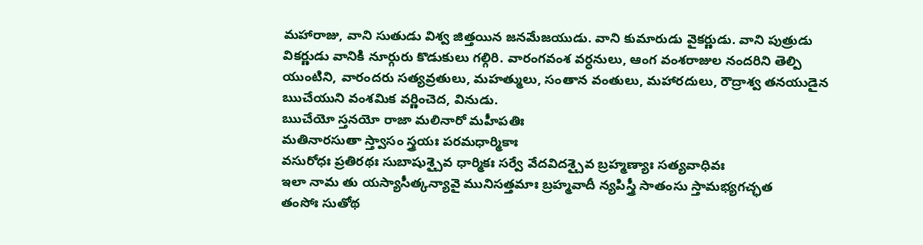మహారాజు, వాని సుతుడు విశ్వ జిత్తయిన జనమేజయుడు. వాని కుమారుడు వైకర్ణుడు. వాని పుత్రుడు వికర్ణుడు వానికి నూర్గురు కొడుకులు గల్గిరి. వారంగవంశ వర్ధనులు, ఆంగ వంశరాజుల నందరిని తెల్పి యుంటిని, వారందరు సత్యవ్రతులు, మహత్ములు, సంతాన వంతులు, మహారదులు, రౌద్రాశ్వ తనయుడైన ఋచేయుని వంశమిక వర్ణించెద, వినుడు.
ఋచేయో స్తనయో రాజా మలినారో మహీపతిః
మతినారసుతా స్త్వాసం స్త్రయః పరమధార్మికాః
వసురోధః ప్రతిరథః సుబాషుశ్చైవ ధార్మికః సర్వే వేదవిదశ్చైవ బ్రహ్మణ్యాః సత్యవాధివః
ఇలా నామ తు యస్యాసీత్కన్యావై మునిసత్తమాః బ్రహ్మవాదీ న్యపిస్త్రీ సాతంసు స్తామభ్యగచ్ఛత
తంసోః సుతోథ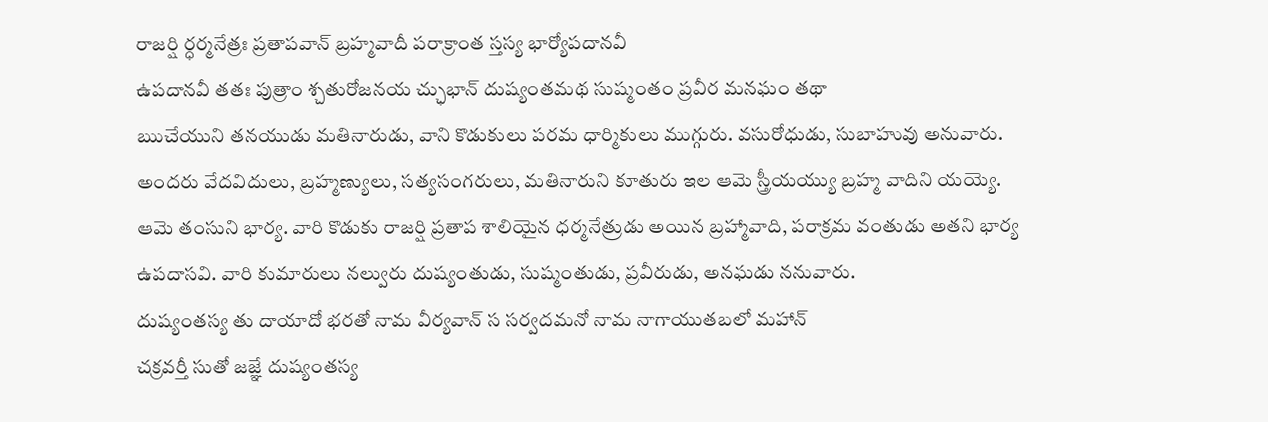రాజర్షి ర్ధర్మనేత్రః ప్రతాపవాన్ బ్రహ్మవాదీ పరాక్రాంత స్తస్య భార్యోపదానవీ
ఉపదానవీ తతః పుత్రాం శ్చతురోజనయ చ్ఛుభాన్ దుష్యంతమథ సుష్మంతం ప్రవీర మనఘం తథా
ఋచేయుని తనయుడు మతినారుడు, వాని కొడుకులు పరమ ధార్మికులు ముగ్గురు. వసురోధుడు, సుబాహువు అనువారు. అందరు వేదవిదులు, బ్రహ్మణ్యులు, సత్యసంగరులు, మతినారుని కూతురు ఇల ఆమె స్త్రీయయ్యు బ్రహ్మ వాదిని యయ్యె. ఆమె తంసుని భార్య. వారి కొడుకు రాజర్షి ప్రతాప శాలియైన ధర్మనేత్రుడు అయిన బ్రహ్మావాది, పరాక్రమ వంతుడు అతని భార్య ఉపదాసవి. వారి కుమారులు నల్వురు దుష్యంతుడు, సుష్మంతుడు, ప్రవీరుడు, అనఘడు ననువారు.
దుష్యంతస్య తు దాయాదో భరతో నామ వీర్యవాన్ స సర్వదమనో నామ నాగాయుతబలో మహాన్
చక్రవర్తీ సుతో జజ్ఞే దుష్యంతస్య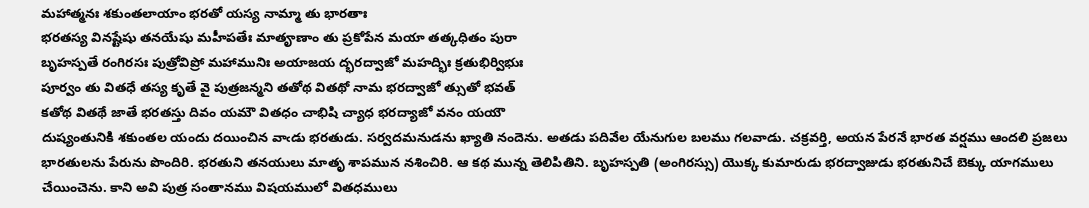మహాత్మనః శకుంతలాయాం భరతో యస్య నామ్మా తు భారతాః
భరతస్య వినష్టేషు తనయేషు మహీపతేః మాతౄణాం తు ప్రకోపేన మయా తత్కధితం పురా
బృహస్పతే రంగిరసః పుత్రోవిప్రో మహామునిః అయాజయ ద్భరద్వాజో మహద్భిః క్రతుభిర్విభుః
పూర్వం తు వితధే తస్య కృతే వై పుత్రజన్మని తతోథ వితథో నామ భరద్వాజో త్సుతో భవత్
కతోథ వితథే జాతే భరతస్తు దివం యమౌ వితధం చాభిషి చ్యాధ భరద్యాజో వనం యయౌ
దుష్యంతునికి శకుంతల యందు దయించిన వాఁడు భరతుడు. సర్వదమనుడను ఖ్యాతి నందెను. అతడు పదివేల యేనుగుల బలము గలవాడు. చక్రవర్తి, అయన పేరనే భారత వర్షము ఆందలి ప్రజలు భారతులను పేరును పొందిరి. భరతుని తనయులు మాతృ శాపమున నశించిరి. ఆ కథ మున్న తెలిపితిని. బృహస్పతి (అంగిరస్సు) యొక్క కుమారుడు భరద్వాజుడు భరతునిచే బెక్కు యాగములు చేయించెను. కాని అవి పుత్ర సంతానము విషయములో వితధములు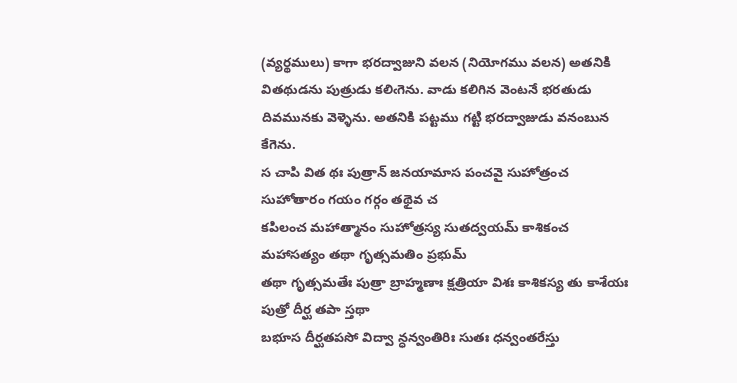(వ్యర్థములు) కాగా భరద్వాజుని వలన (నియోగము వలన) అతనికి వితథుడను పుత్రుడు కలిఁగెను. వాడు కలిగిన వెంటనే భరతుడు దివమునకు వెళ్ళెను. అతనికి పట్టము గట్టి భరద్వాజుడు వనంబున కేగెను.
స చాపి విత థః పుత్రాన్ జనయామాస పంచవై సుహోత్రంచ సుహోతారం గయం గర్గం తథైవ చ
కపిలంచ మహాత్మానం సుహోత్రస్య సుతద్వయమ్ కాశికంచ మహాసత్యం తథా గృత్సమతిం ప్రభుమ్
తథా గృత్సమతేః పుత్రా బ్రాహ్మణాః క్షత్రియా విశః కాశికస్య తు కాశేయః పుత్రో దీర్ఘ తపా స్తథా
బభూస దీర్ఘతపసో విద్వా న్ధన్వంతిరిః సుతః ధన్వంతరేస్తు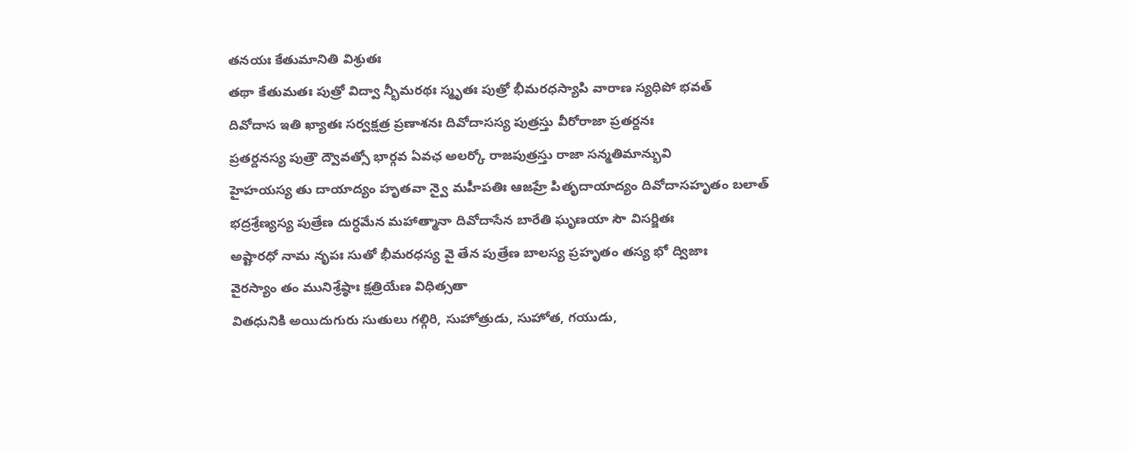తనయః కేతుమానితి విశ్రుతః
తథా కేతుమతః పుత్రో విద్వా న్భీమరథః స్మృతః పుత్రో భీమరధస్యాపి వారాణ స్యధిపో భవత్
దివోదాస ఇతి ఖ్యాతః సర్వక్షత్ర ప్రణాశనః దివోదాసస్య పుత్రస్తు వీరోరాజా ప్రతర్దనః
ప్రతర్దనస్య పుత్రౌ ద్వౌవత్సో భార్గవ ఏవఛ అలర్కో రాజపుత్రస్తు రాజా సన్మతిమాన్భువి
హైహయస్య తు దాయాద్యం హృతవా న్వై మహీపతిః ఆజహ్రే పితృదాయాద్యం దివోదాసహృతం బలాత్
భద్రశ్రేణ్యస్య పుత్రేణ దుర్ధమేన మహాత్మానా దివోదాసేన బారేతి ఘృణయా సౌ విసర్జితః
అష్టారధో నామ నృపః సుతో భీమరధస్య వై తేన పుత్రేణ బాలస్య ప్రహృతం తస్య భో ద్విజాః
వైరస్యాం తం మునిశ్రేష్ఠాః క్షత్రియేణ విధిత్సతా
వితధునికి అయిదుగురు సుతులు గల్గిరి, సుహోత్రుడు, సుహోత, గయుడు,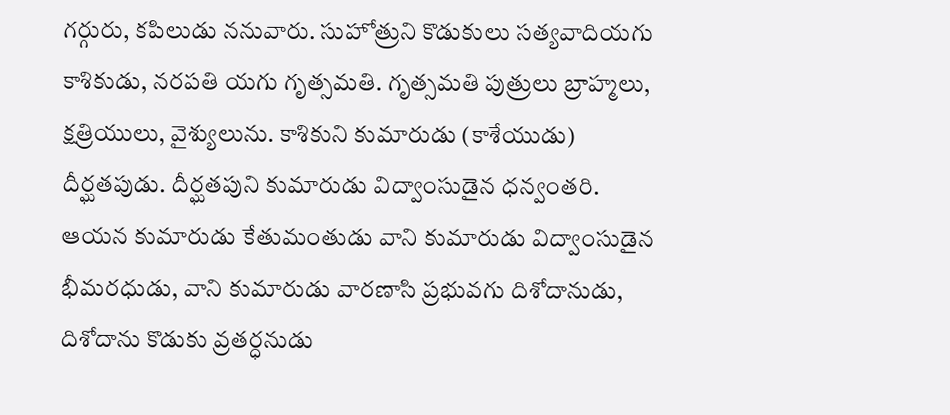గర్గురు, కపిలుడు ననువారు. సుహోత్రుని కొడుకులు సత్యవాదియగు కాశికుడు, నరపతి యగు గృత్సమతి. గృత్సమతి పుత్రులు బ్రాహ్మలు, క్షత్రియులు, వైశ్యులును. కాశికుని కుమారుడు (కాశేయుడు) దీర్ఘతపుడు. దీర్ఘతపుని కుమారుడు విద్వాంసుడైన ధన్వంతరి. ఆయన కుమారుడు కేతుమంతుడు వాని కుమారుడు విద్వాంసుడైన భీమరధుడు, వాని కుమారుడు వారణాసి ప్రభువగు దిశోదానుడు, దిశోదాను కొడుకు వ్రతర్ధనుడు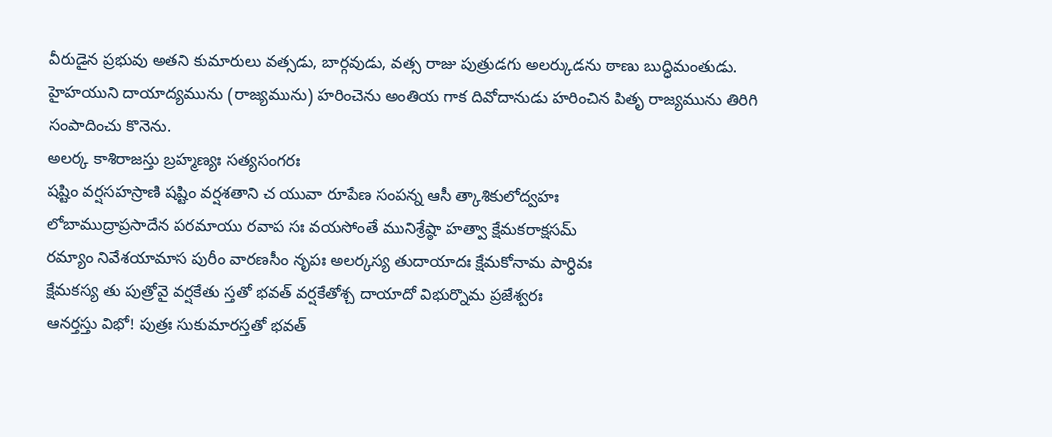వీరుడైన ప్రభువు అతని కుమారులు వత్సడు, బార్గవుడు, వత్స రాజు పుత్రుడగు అలర్కుడను ఠాణు బుద్ధిమంతుడు. హైహయుని దాయాద్యమును (రాజ్యమును) హరించెను అంతియ గాక దివోదానుడు హరించిన పితృ రాజ్యమును తిరిగి సంపాదించు కొనెను.
అలర్క కాశిరాజస్తు బ్రహ్మణ్యః సత్యసంగరః
షష్టిం వర్షసహస్రాణి షష్టిం వర్షశతాని చ యువా రూపేణ సంపన్న ఆసీ త్కాశికులోద్వహః
లోబాముద్రాప్రసాదేన పరమాయు రవాప సః వయసోంతే మునిశ్రేష్ఠా హత్వా క్షేమకరాక్షసమ్
రమ్యాం నివేశయామాస పురీం వారణసీం నృపః అలర్కస్య తుదాయాదః క్షేమకోనామ పార్ధివః
క్షేమకస్య తు పుత్రోవై వర్షకేతు స్తతో భవత్ వర్షకేతోశ్చ దాయాదో విభుర్నొమ ప్రజేశ్వరః
ఆనర్తస్తు విభో! పుత్రః సుకుమారస్తతో భవత్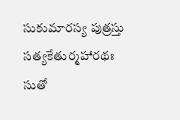సుకుమారస్య పుత్రస్తు సత్యకేతుర్మహారథః
సుతో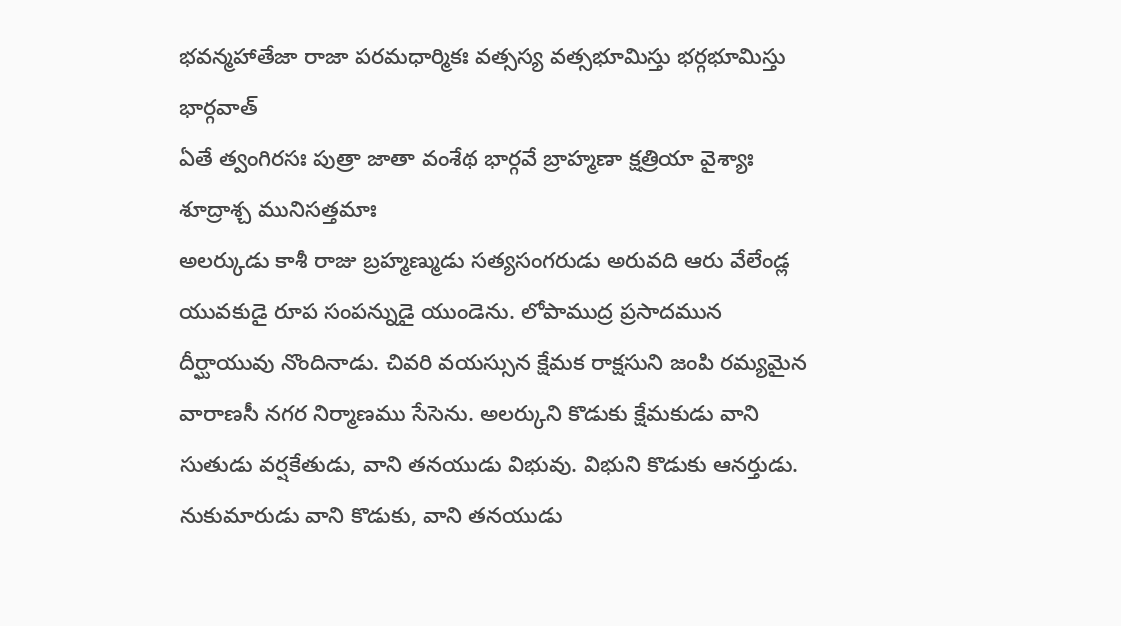భవన్మహాతేజా రాజా పరమధార్మికః వత్సస్య వత్సభూమిస్తు భర్గభూమిస్తు భార్గవాత్
ఏతే త్వంగిరసః పుత్రా జాతా వంశేథ భార్గవే బ్రాహ్మణా క్షత్రియా వైశ్యాః శూద్రాశ్చ మునిసత్తమాః
అలర్కుడు కాశీ రాజు బ్రహ్మణ్ముడు సత్యసంగరుడు అరువది ఆరు వేలేండ్ల యువకుడై రూప సంపన్నుడై యుండెను. లోపాముద్ర ప్రసాదమున దీర్ఘాయువు నొందినాడు. చివరి వయస్సున క్షేమక రాక్షసుని జంపి రమ్యమైన వారాణసీ నగర నిర్మాణము సేసెను. అలర్కుని కొడుకు క్షేమకుడు వాని సుతుడు వర్షకేతుడు, వాని తనయుడు విభువు. విభుని కొడుకు ఆనర్తుడు. నుకుమారుడు వాని కొడుకు, వాని తనయుడు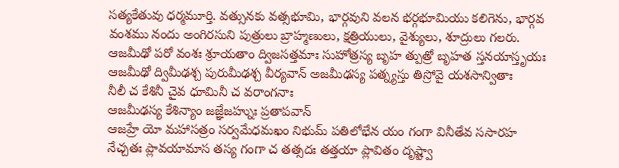సత్యకేతువు ధర్మమూర్తి. వత్సునకు వత్సభూమి, భార్గవుని వలన భర్గభూమియు కలిగెను, భార్గవ వంశము నందు అంగిరసుని పుత్రులు బ్రాహ్మణులు, క్షత్రియులు, వైశ్యులు, శూద్రులు గలరు.
ఆజమీఢో పరో వంశః శ్రూయతాం ద్విజసత్తమాః సుహోత్రస్య బృహ త్పుత్రో బృహత స్తనయాస్తృయః
ఆజమీఢో ద్విమీఢశ్చ పురుమీఢశ్చ వీర్యవాన్ అజమీఢస్య పత్న్యస్తు తిస్రోవై యశసాన్వితాః
నీలీ చ కేశినీ చైవ ధూమినీ చ వరాంగనాః
ఆజమీఢస్య కేశిన్యాం జజ్ఞేజహ్నుః ప్రతాపవాన్
ఆజహ్రే యో మహాసత్రం సర్వమేధమఖం నిభుమ్ పతిలోభేన యం గంగా వినీతేవ ససారహ
నేచ్చతః ప్లావయామాస తస్య గంగా చ తత్సదః తత్తయా ప్లావితం దృష్ట్వా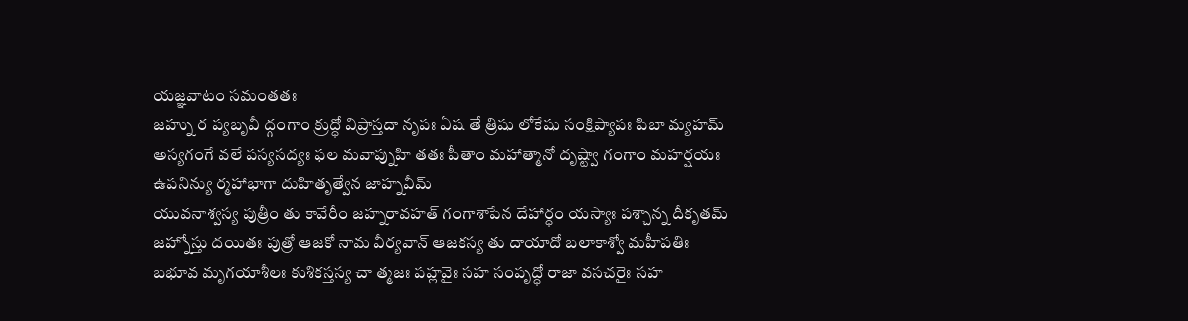యజ్ఞవాటం సమంతతః
జహ్ను ర ప్యబృవీ ద్గంగాం క్రుద్ధో విప్రాస్తదా నృపః ఏష తే త్రిషు లోకేషు సంక్షిప్యాపః పిబా మ్యహమ్
అస్యగంగే వలే పస్యసద్యః ఫల మవాప్నుహి తతః పీతాం మహాత్మానో దృష్ట్వా గంగాం మహర్షయః ఉపనిన్యు ర్మహాభాగా దుహితృత్వేన జాహ్నవీమ్
యువనాశ్వస్య పుత్రీం తు కావేరీం జహ్నరావహత్ గంగాశాపేన దేహార్ధం యస్యాః పశ్చాన్న దీకృతమ్
జహ్నోస్తు దయితః పుత్రో ఆజకో నామ వీర్యవాన్ ఆజకస్య తు దాయాదో బలాకాశ్వో మహీపతిః
బభూవ మృగయాశీలః కుశికస్తస్య చా త్మజః పహ్లవైః సహ సంపృద్ధో రాజా వసచరైః సహ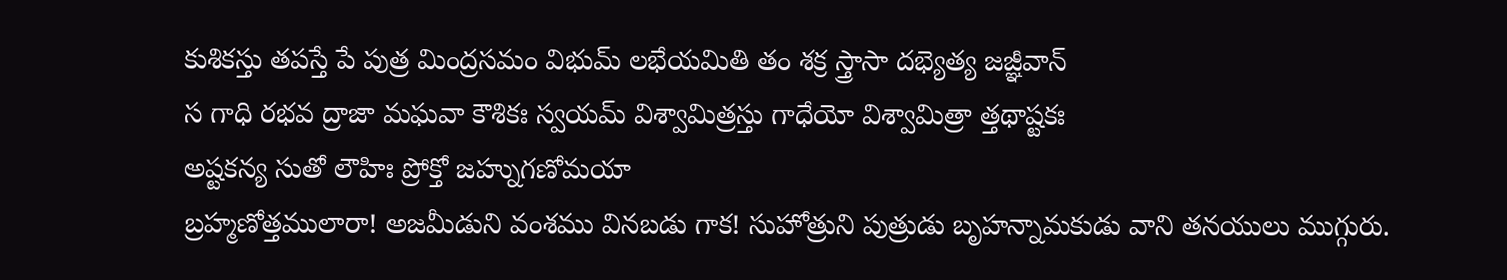కుశికస్తు తపస్తే పే పుత్ర మింద్రసమం విభుమ్ లభేయమితి తం శక్ర స్త్రాసా దభ్యెత్య జజ్ఞీవాన్
స గాధి రభవ ద్రాజా మఘవా కౌశికః స్వయమ్ విశ్వామిత్రస్తు గాధేయో విశ్వామిత్రా త్తథాష్టకః
అష్టకన్య సుతో లౌహిః ప్రోక్తో జహ్నుగణోమయా
బ్రహ్మణోత్తములారా! అజమీడుని వంశము వినబడు గాక! సుహోత్రుని పుత్రుడు బృహన్నామకుడు వాని తనయులు ముగ్గురు.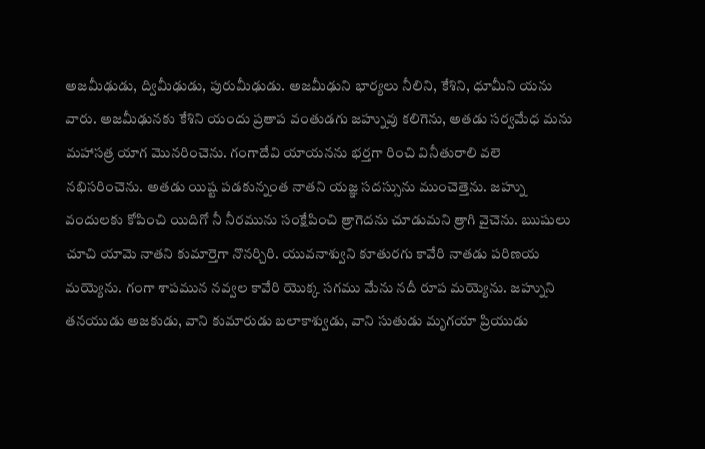అజమీఢుడు, ద్విమీఢుడు, పురుమీఢుడు. అజమీఢుని భార్యలు నీలిని, కేశిని, ధూమీని యను వారు. అజమీఢునకు కేశిని యందు ప్రతాప వంతుడగు జహ్నువు కలిగెను, అతడు సర్వమేధ మను మహాసత్ర యాగ మొనరించెను. గంగాదేవి యాయనను భర్తగా రించి వినీతురాలి వలె నభిసరించెను. అతడు యిష్ట పడకున్నంత నాతని యజ్ఞ సదస్సును ముంచెత్తెను. జహ్ను వందులకు కోపించి యిదిగో నీ నీరమును సంక్షేపించి త్రాగెదను చూడుమని త్రాగి వైచెను. ఋషులు చూచి యామె నాతని కుమార్తెగా నొనర్చిరి. యువనాశ్వుని కూతురగు కావేరి నాతడు పరిణయ మయ్యెను. గంగా శాపమున నవ్వల కావేరి యొక్క సగము మేను నదీ రూప మయ్యెను. జహ్నుని తనయుడు అజకుడు, వాని కుమారుడు బలాకాశ్వుడు, వాని సుతుడు మృగయా ప్రియుడు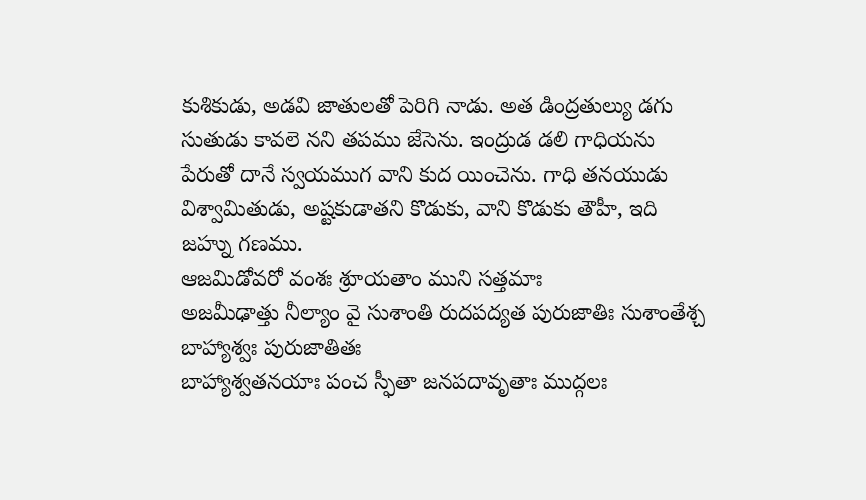కుశికుడు, అడవి జాతులతో పెరిగి నాడు. అత డింద్రతుల్యు డగు సుతుడు కావలె నని తపము జేసెను. ఇంద్రుడ డలి గాధియను పేరుతో దానే స్వయముగ వాని కుద యించెను. గాధి తనయుడు విశ్వామితుడు, అష్టకుడాతని కొడుకు, వాని కొడుకు తౌహీ, ఇది జహ్ను గణము.
ఆజమిడోవరో వంశః శ్రూయతాం ముని సత్తమాః
అజమీఢాత్తు నీల్యాం వై సుశాంతి రుదపద్యత పురుజాతిః సుశాంతేశ్చ బాహ్యాశ్వః పురుజాతితః
బాహ్యాశ్వతనయాః పంచ స్ఫీతా జనపదావృతాః ముద్గలః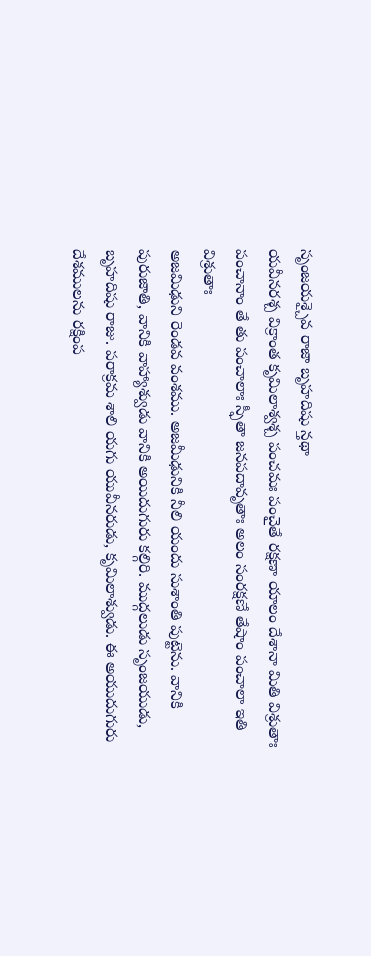సృంజయశ్చైవ రాజా బృహదిషు న్తథా
యవీనరశ్చ విక్రాంత కృమిలాశ్వశ్చ పంచమః పంచైతే రక్షణా యాలం దేశానా మితి విశ్రుతాః
పంచానాం తే తు పంచాలాః స్ఫీతా జనపదావృతాః అలం సంరక్షణే తేషాం పంచాలా ఇతి విశ్రుతాః
అజమిఢుని రెండవ వంశము. అజమీఢునికి నీలి యందు సుశాంతి పుట్టెను. వానికి పురుజాతి, వానికి వాహ్యాశ్వుడు వానికి అయిదుగురు కల్గిరి. ముద్గలుడు సృంజయుడు, బృహదిషు రాజు. పరాక్రమ శాలి యగు యువీనరుడు, కృమిలాశ్వుడు. ఈ అయుదుగురు దేశములను రక్షింప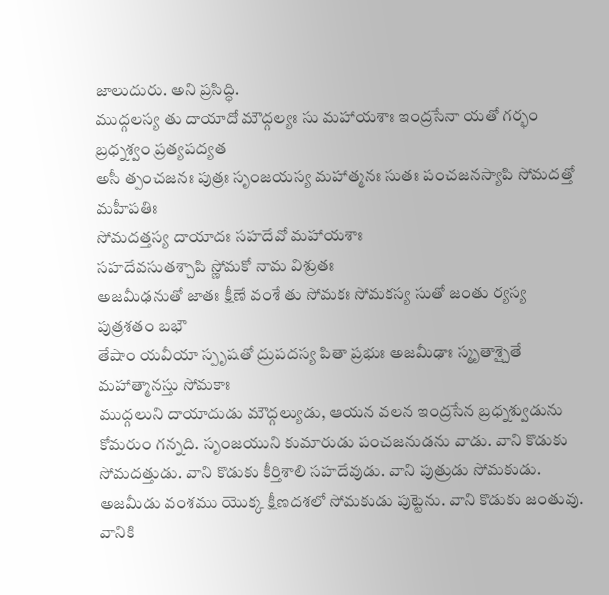జాలుదురు. అని ప్రసిద్ధి.
ముద్గలస్య తు దాయాదో మౌద్గల్యః సు మహాయశాః ఇంద్రసేనా యతో గర్భం బ్రధ్నశ్వం ప్రత్యపద్యత
అసీ త్పంచజనః పుత్రః సృంజయస్య మహాత్మనః సుతః పంచజనస్యాపి సోమదత్తో మహీపతిః
సోమదత్తస్య దాయాదః సహదేవో మహాయశాః
సహదేవసుతశ్చాపి స్ణోమకో నామ విశ్రుతః
అజమీఢనుతో జాతః క్షీణే వంశే తు సోమకః సోమకస్య సుతో జంతు ర్యస్య పుత్రశతం బభౌ
తేషాం యవీయా స్పృషతో ద్రుపదస్య పితా ప్రభుః అజమీఢాః స్మృతాశ్చైతే మహాత్మానస్తు సోమకాః
ముద్గలుని దాయాదుడు మౌద్గల్యుడు, ఆయన వలన ఇంద్రసేన బ్రధ్నశ్వుడును కోమరుం గన్నది. సృంజయుని కుమారుడు పంచజనుడను వాడు. వాని కొడుకు సోమదత్తుడు. వాని కొడుకు కీర్తిశాలి సహదేవుడు. వాని పుత్రుడు సోమకుడు. అజమీడు వంశము యొక్క క్షీణదశలో సోమకుడు పుట్టెను. వాని కొడుకు జంతువు. వానికి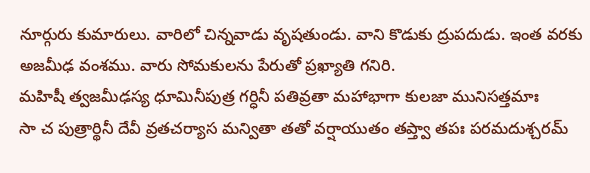నూర్గురు కుమారులు. వారిలో చిన్నవాడు వృషతుండు. వాని కొడుకు ద్రుపదుడు. ఇంత వరకు అజమీఢ వంశము. వారు సోమకులను పేరుతో ప్రఖ్యాతి గనిరి.
మహిషీ త్వజమీఢస్య ధూమినీపుత్ర గర్ధినీ పతివ్రతా మహాభాగా కులజా మునిసత్తమాః
సా చ పుత్రార్థినీ దేవీ వ్రతచర్యాస మన్వితా తతో వర్షాయుతం తప్త్వా తపః పరమదుశ్చరమ్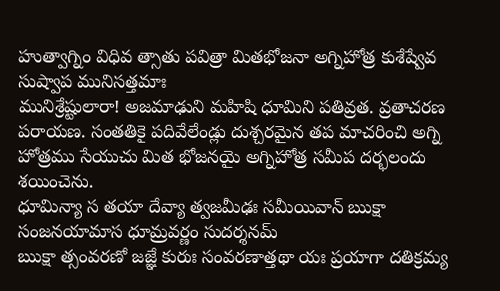హుత్వాగ్నిం విధివ త్సాతు పవిత్రా మితభోజనా అగ్నిహోత్ర కుశేష్వేవ సుష్వాప మునిసత్తమాః
మునిశ్రేష్టులారా! అజమాఢుని మహిషి ధూమిని పతివ్రత. వ్రతాచరణ పరాయణ. సంతతికై పదివేలేండ్లు దుశ్చరమైన తప మాచరించి అగ్ని హోత్రము సేయుచు మిత భోజనయై అగ్నిహోత్ర సమీప దర్భలందు శయించెను.
ధూమిన్యా స తయా దేవ్యా త్వజమీఢః సమీయివాన్ ఋక్షా సంజనయామాస ధూమ్రవర్ణం సుదర్శనమ్
ఋక్షా త్సంవరణో జజ్ఞే కురుః సంవరణాత్తథా యః ప్రయాగా దతిక్రమ్య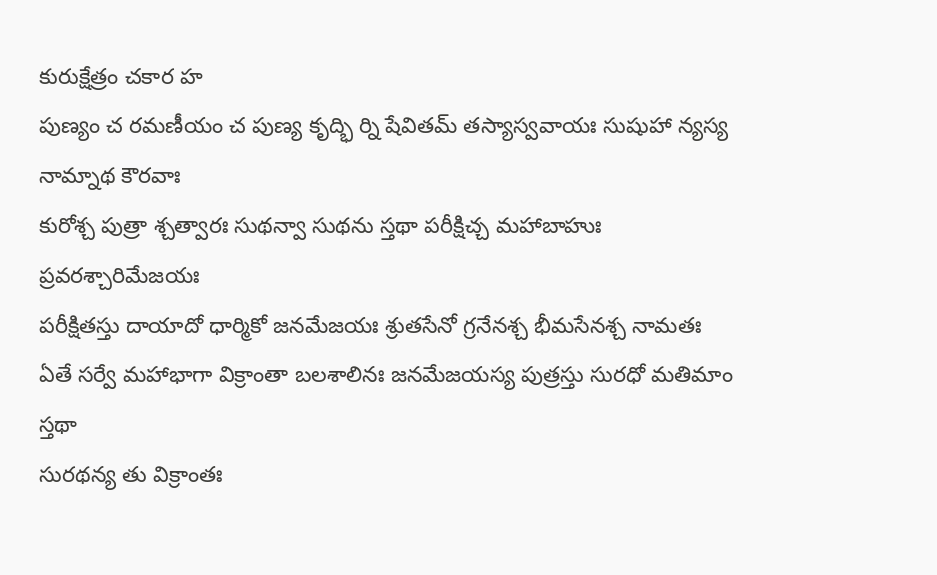కురుక్షేత్రం చకార హ
పుణ్యం చ రమణీయం చ పుణ్య కృద్భి ర్ని షేవితమ్ తస్యాస్వవాయః సుషుహా న్యస్య నామ్నాథ కౌరవాః
కురోశ్చ పుత్రా శ్చత్వారః సుథన్వా సుథను స్తథా పరీక్షిచ్చ మహాబాహుః ప్రవరశ్చారిమేజయః
పరీక్షితస్తు దాయాదో ధార్మికో జనమేజయః శ్రుతసేనో గ్రనేనశ్చ భీమసేనశ్చ నామతః
ఏతే సర్వే మహాభాగా విక్రాంతా బలశాలినః జనమేజయస్య పుత్రస్తు సురధో మతిమాం స్తథా
సురథన్య తు విక్రాంతః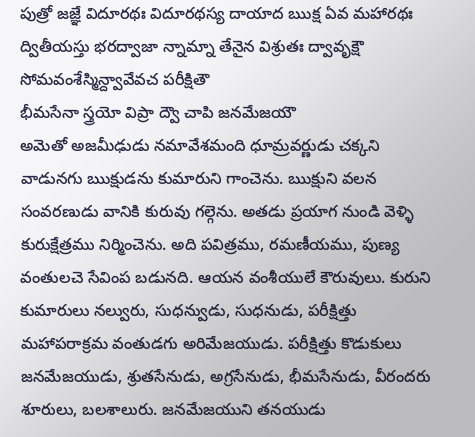పుత్రో జజ్ఞే విదూరథః విదూరథస్య దాయాద ఋక్ష ఏవ మహారథః
ద్వితీయస్తు భరద్వాజా న్నామ్నా తేనైన విశ్రుతః ద్వావృక్షౌ సోమవంశేస్మిన్ద్వావేవచ పరీక్షితౌ
భీమసేనా స్త్రయో విప్రా ద్వౌ చాపి జనమేజయౌ
అమెతో అజమీఢుడు నమావేశమంది ధూమ్రవర్ణుడు చక్కని వాడునగు ఋక్షుడను కుమారుని గాంచెను. ఋక్షుని వలన సంవరణుడు వానికి కురువు గల్గెను. అతడు ప్రయాగ నుండి వెళ్ళి కురుక్షేత్రము నిర్మించెను. అది పవిత్రము, రమణీయము, పుణ్య వంతులచె సేవింప బడునది. ఆయన వంశీయులే కౌరువులు. కురుని కుమారులు నల్వురు, సుధన్వుడు, సుధనుడు, పరీక్షిత్తు మహాపరాక్రమ వంతుడగు అరిమేజయుడు. పరీక్షిత్తు కొడుకులు జనమేజయుడు, శ్రుతసేనుడు, అగ్రసేనుడు, భీమసేనుడు, వీరందరు శూరులు, బలశాలురు. జనమేజయుని తనయుడు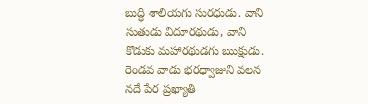బుద్ధి శాలియగు సురధుడు. వాని సుతుడు విదూరథుడు, వాని కొడుకు మహారథుడగు ఋక్షుడు. రెండవ వాడు భరధ్వాజుని వలన నదే పేర ప్రఖ్యాతి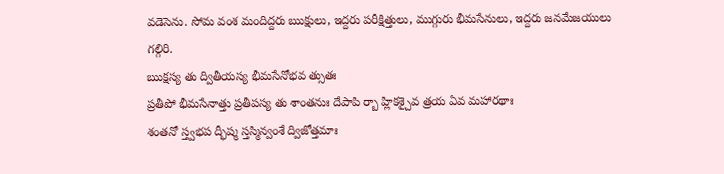వడెసెను. సోమ వంశ మందిద్దరు ఋక్షులు, ఇద్దరు పరీక్షిత్తులు, ముగ్గురు భీమసేనులు, ఇద్దరు జనమేజయులు గల్గిరి.
ఋక్షస్య తు ద్వితీయస్య భీమసేనోభవ త్సుతః
ప్రతీపో భీమసేనాత్తు ప్రతీపస్య తు శాంతనుః దేపాపి ర్బా హ్లికశ్చైవ త్రయ ఏవ మహారథాః
శంతనో స్త్వభప ద్భీష్మ స్తస్మిన్వంశే ద్విజోత్తమాః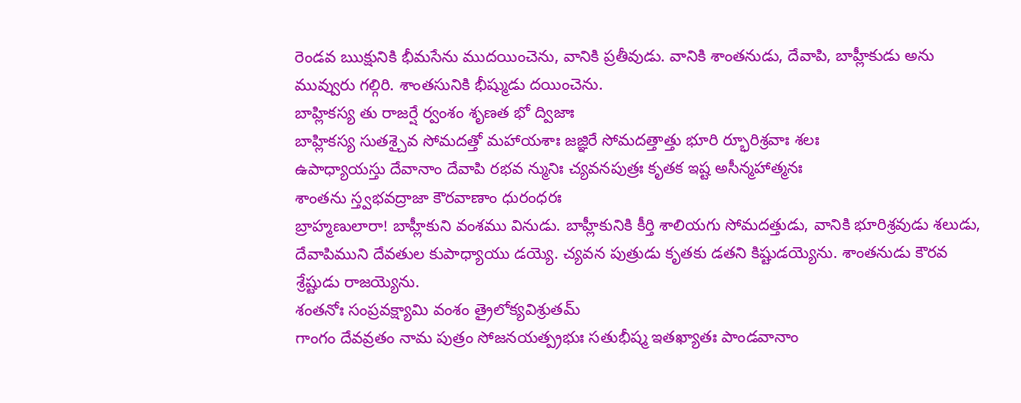రెండవ ఋక్షునికి భీమసేను ముదయించెను, వానికి ప్రతీవుడు. వానికి శాంతనుడు, దేవాపి, బాహ్లీకుడు అను మువ్వురు గల్గిరి. శాంతసునికి భీష్ముడు దయించెను.
బాహ్లికస్య తు రాజర్షే ర్వంశం శృణత భో ద్విజాః
బాహ్లికస్య సుతశ్చైవ సోమదత్తో మహాయశాః జజ్ఞిరే సోమదత్తాత్తు భూరి ర్భూరిశ్రవాః శలః
ఉపాధ్యాయస్తు దేవానాం దేవాపి రభవ న్మునిః చ్యవనపుత్రః కృతక ఇష్ట అసీన్మహాత్మనః
శాంతను స్త్వభవద్రాజా కౌరవాణాం ధురంధరః
బ్రాహ్మణులారా! బాహ్లీకుని వంశము వినుడు. బాహ్లీకునికి కీర్తి శాలియగు సోమదత్తుడు, వానికి భూరిశ్రవుడు శలుడు, దేవాపిముని దేవతుల కుపాధ్యాయు డయ్యె. చ్యవన పుత్రుడు కృతకు డతని కిష్టుడయ్యెను. శాంతనుడు కౌరవ శ్రేష్టుడు రాజయ్యెను.
శంతనోః సంప్రవక్ష్యామి వంశం త్రైలోక్యవిశ్రుతమ్
గాంగం దేవవ్రతం నామ పుత్రం సోజనయత్ప్రభుః సతుభీష్మ ఇతఖ్యాతః పాండవానాం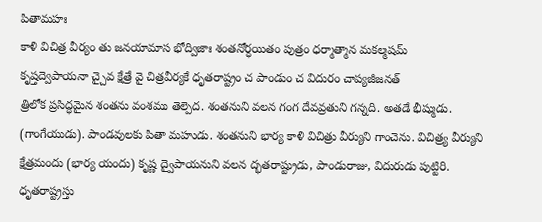పితామహః
కాళి విచిత్ర వీర్యం తు జనయామాస భోద్విజాః శంతనోర్ధయితం పుత్రం ధర్మాత్మాన మకల్మషమ్
కృష్తద్వెపాయనా చ్చైవ క్షేత్రే వై చిత్రవీర్యకే ధృతరాష్ట్రం చ పాండుం చ విదురం చాప్యజీజనత్
త్రిలోక ప్రసిద్ధమైన శంతను వంశము తెల్పెద. శంతనుని వలన గంగ దేవవ్రతుని గన్నది. అతడే భీష్ముడు. (గాంగేయుడు). పాండవులకు పితా మహుడు. శంతనుని భార్య కాళి విచిత్రు వీర్యుని గాంచెను. విచిత్ర్య వీర్యుని క్షేత్రమందు (భార్య యందు) కృష్ణ ద్వైపాయనుని వలన ద్భతరాష్ట్రుడు, పాండురాజు, విదురుడు పుట్టిరి.
ధృతరాష్ట్రస్తు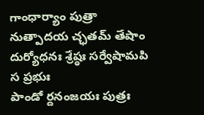గాంధార్యాం పుత్రా నుత్పాదయ చ్ఛతమ్ తేషాం దుర్యోధనః శ్రేష్ఠః సర్వేషామపి స ప్రభుః
పాండో ర్దనంజయః పుత్రః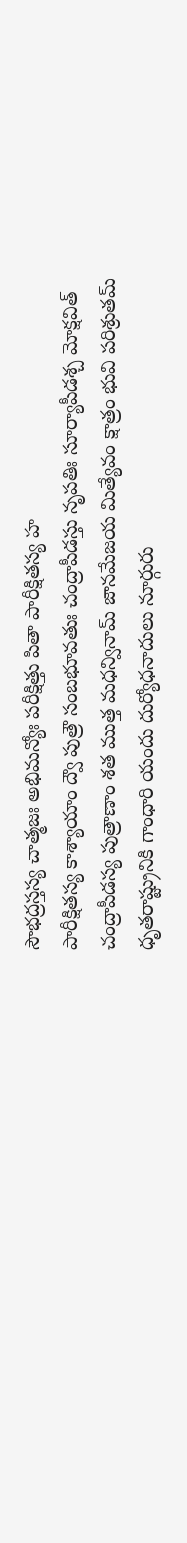సౌభద్రస్తస్య చాత్మజః అభిమన్యోః పరీక్షిత్తు పితా పారీక్షితస్య హ
పారీక్షితస్య కాశ్యాయాం ద్వౌ పుత్రౌ సంబభూవతుః చంద్రాపీడస్తు నృపతిః సూర్యాపీడశ్చ మోక్షవిత్
చంద్రాపీడస్య పుత్రాణాం శత ముత్త మధన్వినామ్ జానమేజయ మిత్యేవం క్షాత్రం భువి పరిశ్రుతమ్
ధృతరాష్ట్రునికి గాంధారి యందు దుర్యోధనాదులు నూర్గురు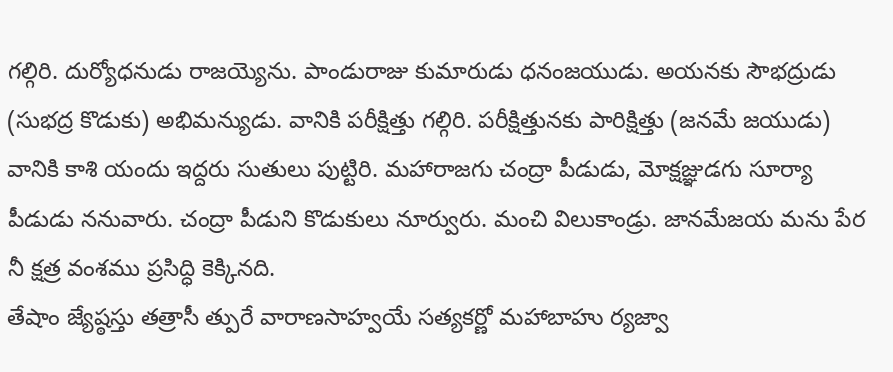గల్గిరి. దుర్యోధనుడు రాజయ్యెను. పాండురాజు కుమారుడు ధనంజయుడు. అయనకు సౌభద్రుడు (సుభద్ర కొడుకు) అభిమన్యుడు. వానికి పరీక్షిత్తు గల్గిరి. పరీక్షిత్తునకు పారిక్షిత్తు (జనమే జయుడు) వానికి కాశి యందు ఇద్దరు సుతులు పుట్టిరి. మహారాజగు చంద్రా పీడుడు, మోక్షజ్ఞుడగు సూర్యా పీడుడు ననువారు. చంద్రా పీడుని కొడుకులు నూర్వురు. మంచి విలుకాండ్రు. జానమేజయ మను పేర నీ క్షత్ర వంశము ప్రసిద్ధి కెక్కినది.
తేషాం జ్యేష్ఠస్తు తత్రాసీ త్పురే వారాణసాహ్వయే సత్యకర్ణో మహాబాహు ర్యజ్వా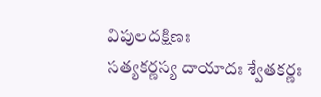విపులదక్షిణః
సత్యకర్ణస్య దాయాదః శ్వేతకర్ణః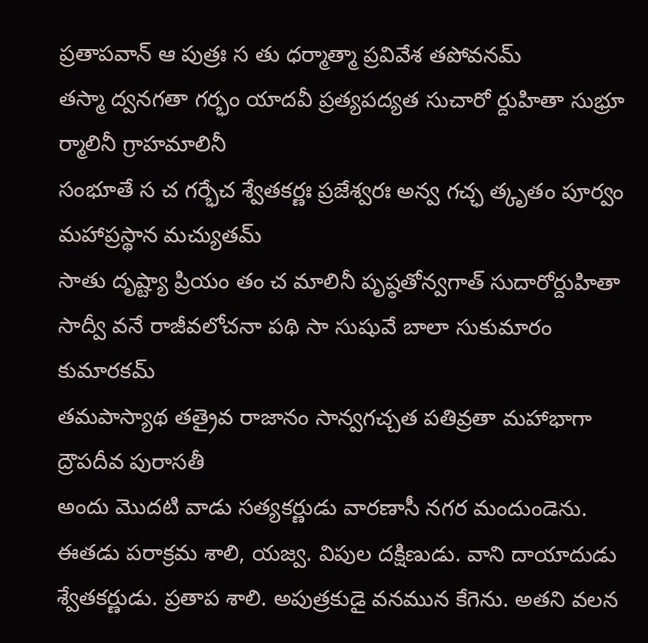ప్రతాపవాన్ ఆ పుత్రః స తు ధర్మాత్మా ప్రవివేశ తపోవనమ్
తస్మా ద్వనగతా గర్భం యాదవీ ప్రత్యపద్యత సుచారో ర్దుహితా సుభ్రూ ర్మాలినీ గ్రాహమాలినీ
సంభూతే స చ గర్భేచ శ్వేతకర్ణః ప్రజేశ్వరః అన్వ గచ్ఛ త్కృతం పూర్వం మహాప్రస్థాన మచ్యుతమ్
సాతు దృష్ట్యా ప్రియం తం చ మాలినీ పృష్ఠతోన్వగాత్ సుదారోర్దుహితా సాద్వీ వనే రాజీవలోచనా పథి సా సుషువే బాలా సుకుమారం కుమారకమ్
తమపాస్యాథ తత్రైవ రాజానం సాన్వగచ్చత పతివ్రతా మహాభాగా ద్రౌపదీవ పురాసతీ
అందు మొదటి వాడు సత్యకర్ణుడు వారణాసీ నగర మందుండెను. ఈతడు పరాక్రమ శాలి, యజ్వ. విపుల దక్షిణుడు. వాని దాయాదుడు శ్వేతకర్ణుడు. ప్రతాప శాలి. అపుత్రకుడై వనమున కేగెను. అతని వలన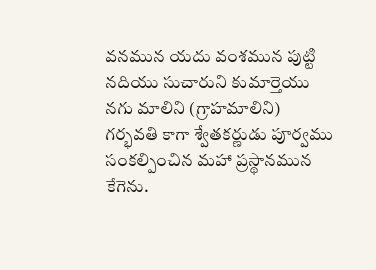వనమున యదు వంశమున పుట్టి నదియు సుచారుని కుమార్తెయు నగు మాలిని (గ్రాహమాలిని) గర్భవతి కాగా శ్వేతకర్ణుడు పూర్వము సంకల్పించిన మహా ప్రస్థానమున కేగెను.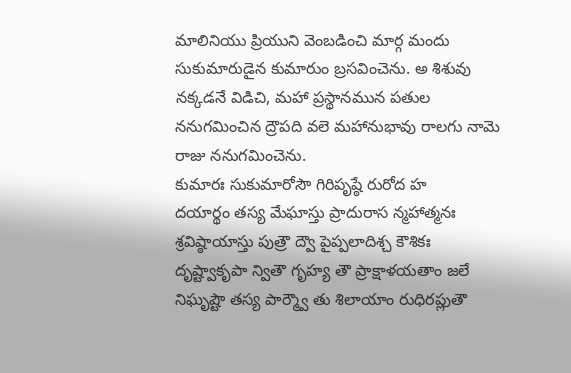మాలినియు ప్రియుని వెంబడించి మార్గ మందు సుకుమారుడైన కుమారుం బ్రసవించెను. అ శిశువు నక్కడనే విడిచి, మహా ప్రస్థానమున పతుల ననుగమించిన ద్రౌపది వలె మహానుభావు రాలగు నామె రాజు ననుగమించెను.
కుమారః సుకుమారోసౌ గిరిపృష్ఠే రురోద హ
దయార్థం తస్య మేఘాస్తు ప్రాదురాస న్మహాత్మనః శ్రవిష్ఠాయాస్తు పుత్రౌ ద్వౌ పైప్పలాదిశ్చ కౌశికః
దృష్ట్వాకృపా న్వితౌ గృహ్య తౌ ప్రాక్షాళయతాం జలే నిఘృష్టౌ తస్య పార్మ్వౌ తు శిలాయాం రుధిరప్లుతౌ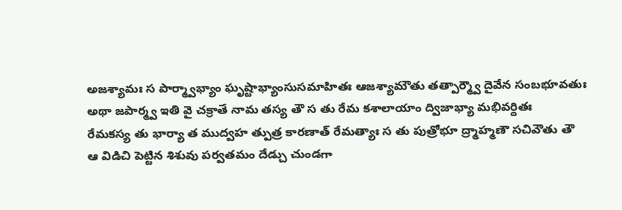అజశ్యామః స పార్మ్వాభ్యాం ఘృష్టాభ్యాంసుసమాహితః ఆజశ్యామౌతు తత్పార్మ్వౌ దైవేన సంబభూవతుః
అథా జపార్మ్వ ఇతి వై చక్రాతే నామ తస్య తౌ స తు రేమ కశాలాయాం ద్విజాభ్యా మభివర్దితః
రేమకస్య తు భార్యా త ముద్వహ త్పుత్ర కారణాత్ రేమత్యాః స తు పుత్రోభూ ద్ర్మాహ్మణౌ సచివౌతు తౌ
ఆ విడిచి పెట్టిన శిశువు పర్వతమం దేడ్చు చుండగా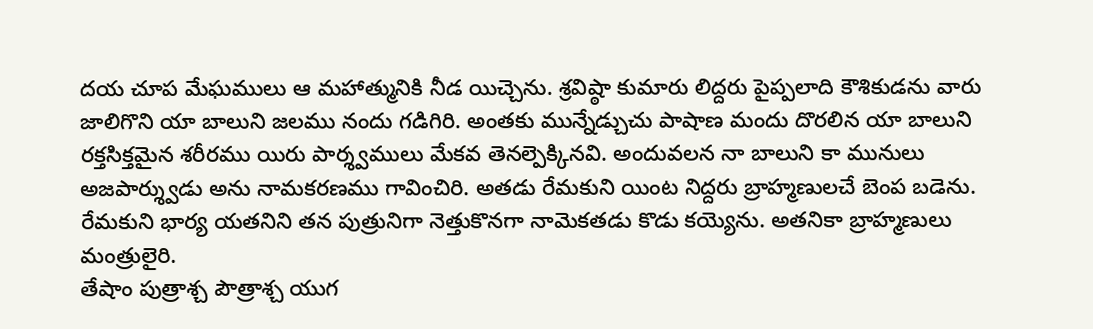దయ చూప మేఘములు ఆ మహాత్మునికి నీడ యిచ్చెను. శ్రవిష్ఠా కుమారు లిద్దరు పైప్పలాది కౌశికుడను వారు జాలిగొని యా బాలుని జలము నందు గడిగిరి. అంతకు మున్నేడ్చుచు పాషాణ మందు దొరలిన యా బాలుని రక్తసిక్తమైన శరీరము యిరు పార్శ్వములు మేకవ తెనల్పెక్కినవి. అందువలన నా బాలుని కా మునులు అజపార్శ్వుడు అను నామకరణము గావించిరి. అతడు రేమకుని యింట నిద్దరు బ్రాహ్మణులచే బెంప బడెను. రేమకుని భార్య యతనిని తన పుత్రునిగా నెత్తుకొనగా నామెకతడు కొడు కయ్యెను. అతనికా బ్రాహ్మణులు మంత్రులైరి.
తేషాం పుత్రాశ్చ పౌత్రాశ్చ యుగ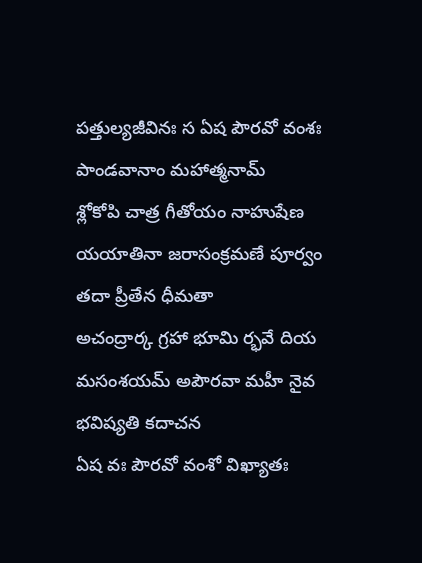పత్తుల్యజీవినః స ఏష పౌరవో వంశః పాండవానాం మహాత్మనామ్
శ్లోకోపి చాత్ర గీతోయం నాహుషేణ యయాతినా జరాసంక్రమణే పూర్వం తదా ప్రీతేన ధీమతా
అచంద్రార్క గ్రహా భూమి ర్భవే దియ మసంశయమ్ అపౌరవా మహీ నైవ భవిష్యతి కదాచన
ఏష వః పౌరవో వంశో విఖ్యాతః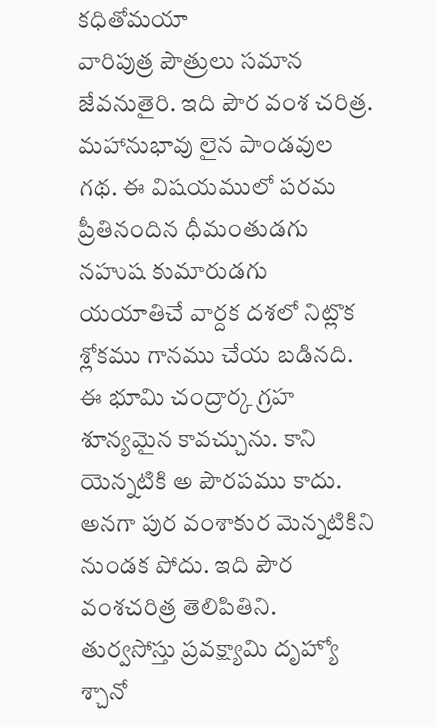కధితోమయా
వారిపుత్ర పౌత్రులు సమాన జేవనుతైరి. ఇది పౌర వంశ చరిత్ర. మహానుభావు లైన పాండవుల గథ. ఈ విషయములో పరమ ప్రీతినందిన ధీమంతుడగు నహుష కుమారుడగు యయాతిచే వార్దక దశలో నిట్లొక శ్లోకము గానము చేయ బడినది. ఈ భూమి చంద్రార్క గ్రహ శూన్యమైన కావచ్చును. కాని యెన్నటికి అ పౌరపము కాదు. అనగా పుర వంశాకుర మెన్నటికిని నుండక పోదు. ఇది పౌర వంశచరిత్ర తెలిపితిని.
తుర్వసోస్తు ప్రవక్ష్యామి దృహ్యో శ్చానో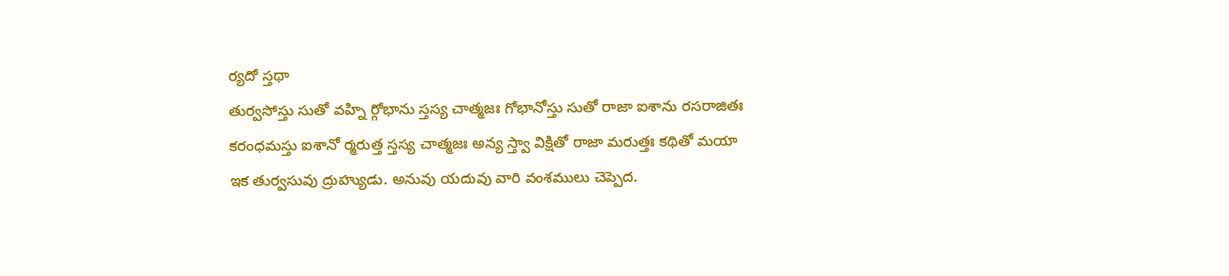ర్యదో స్తథా
తుర్వసోస్తు సుతో వహ్ని ర్గోభాను స్తస్య చాత్మజః గోభానోస్తు సుతో రాజా ఐశాను రసరాజితః
కరంధమస్తు ఐశానో ర్మరుత్త స్తస్య చాత్మజః అన్య స్త్వా విక్షితో రాజా మరుత్తః కథితో మయా
ఇక తుర్వసువు ద్రుహ్యుడు. అనువు యదువు వారి వంశములు చెప్పెద.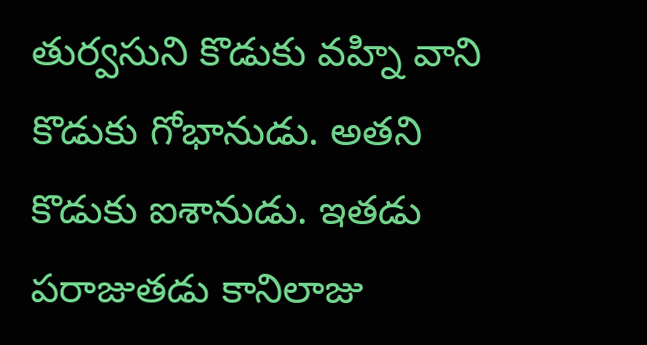తుర్వసుని కొడుకు వహ్ని వాని కొడుకు గోభానుడు. అతని కొడుకు ఐశానుడు. ఇతడు పరాజుతడు కానిలాజు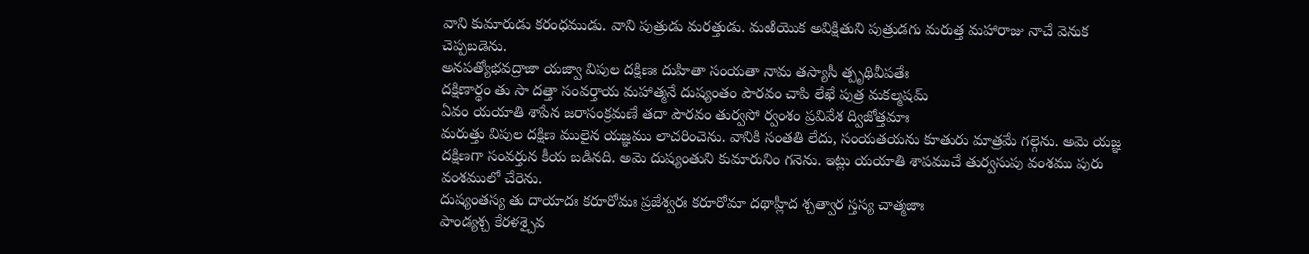వాని కుమారుడు కరంధముడు. వాని పుత్రుడు మరత్తుడు. మఱియొక అవిక్షితుని పుత్రుడగు మరుత్త మహారాజు నాచే వెనుక చెప్పబడెను.
అనపత్యోభవద్రాజా యజ్వా విపుల దక్షిణః దుహితా సంయతా నామ తస్యాసీ త్పృథివీపతేః
దక్షిణార్థం తు సా దత్తా సంవర్తాయ మహాత్మనే దుష్యంతం పౌరవం చాపి లేఖే పుత్ర మకల్మషమ్
ఏవం యయాతి శాపేన జరాసంక్రమణే తదా పౌరవం తుర్వసో ర్వంశం ప్రవివేశ ద్విజోత్తమాః
మరుత్తు విపుల దక్షిణ ములైన యజ్ఞము లాచరించెను. వానికి సంతతి లేదు, సంయతయను కూతురు మాత్రమే గల్గెను. అమె యజ్ఞ దక్షిణగా సంవర్తున కీయ బడినది. అమె దుష్యంతుని కుమారునిం గనెను. ఇట్లు యయాతి శాపముచే తుర్వసుపు వంశము పురు వంశములో చేరెను.
దుష్యంతస్య తు దాయాదః కరూరోమః ప్రజేశ్వరః కరూరోమా దథాహ్లీద శ్చత్వార స్తస్య చాత్మజాః
పాండ్యశ్చ కేరళశ్చైవ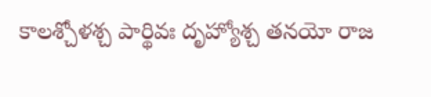కాలశ్చోళశ్చ పార్థివః దృహ్యోశ్చ తనయో రాజ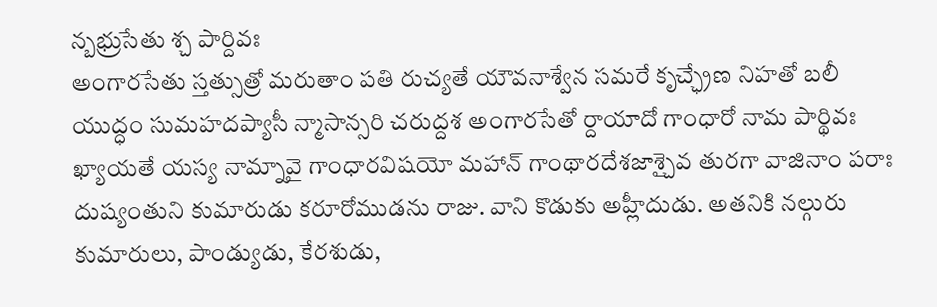న్బభ్రుసేతు శ్చ పార్దివః
అంగారసేతు స్తత్సుత్రో మరుతాం పతి రుచ్యతే యౌవనాశ్వేన సమరే కృచ్ఛ్రేణ నిహతో బలీ
యుద్ధం సుమహదప్యాసీ న్మాసాన్సరి చరుద్దశ అంగారసేతో ర్దాయాదో గాంధారో నామ పార్థివః
ఖ్యాయతే యస్య నామ్నావై గాంధారవిషయో మహాన్ గాంథారదేశజాశ్చైవ తురగా వాజినాం పరాః
దుష్యంతుని కుమారుడు కరూరోముడను రాజు. వాని కొడుకు అహ్లీదుడు. అతనికి నల్గురు కుమారులు, పాండ్యుడు, కేరశుడు,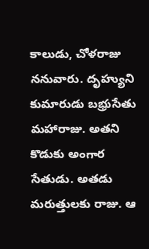కాలుడు, చోళరాజు ననువారు. దృహ్యుని కుమారుడు బభ్రుసేతు మహారాజు. అతని కొడుకు అంగార సేతుడు. అతడు మరుత్తులకు రాజు. ఆ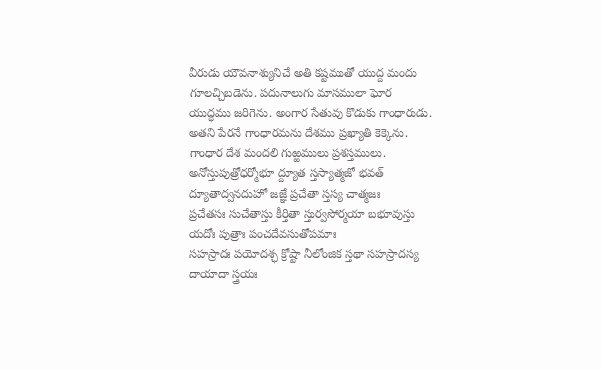వీరుడు యౌవనాశ్యునిచే అతి కష్టముతో యుద్ద మందు గూలచ్చిబడెను. పదునాలుగు మాసములా ఘోర యుద్ధము జరిగెను. అంగార సేతువు కొడుకు గాంధారుడు. అతని పేరనే గాంధారమను దేశము ప్రఖ్యాతి కెక్కెను. గాంధార దేశ మందలి గుఱ్ఱములు ప్రశస్తములు.
అనోస్తుపుత్రోధర్మోభూ ద్ద్యూత స్తస్యాత్మజో భవత్ ద్యూతాద్వనదుహో జజ్ఞే ప్రచేతా స్తస్య చాత్మజః
ప్రచేతసః సుచేతాస్తు కీర్తితా స్తుర్వసోర్మయా బభూవుస్తు యదోః పుత్రాః పంచదేవసుతోపమాః
సహస్రాదః పయోదశ్ఛ క్రోష్టా నీలోంజిక స్తథా సహస్రాదస్య దాయాదా స్త్రయః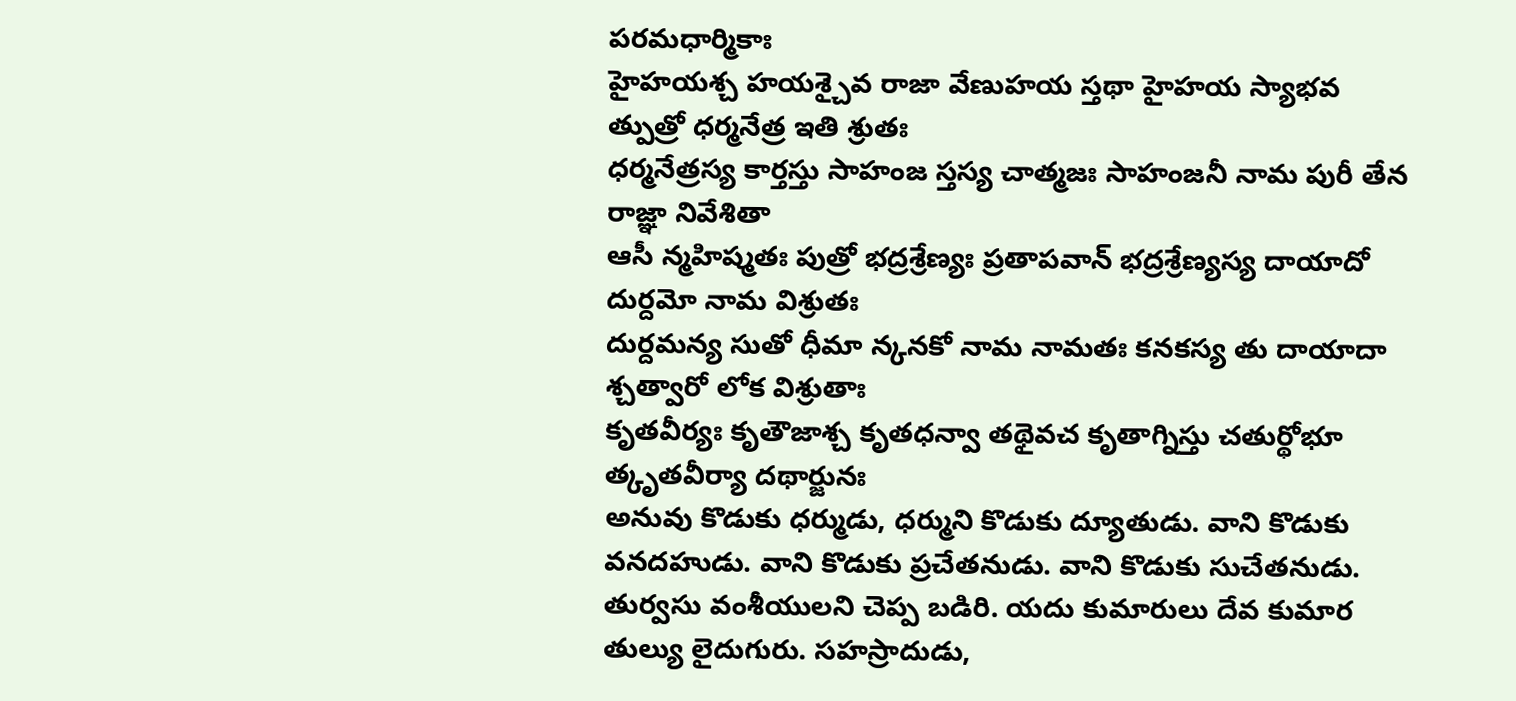పరమధార్మికాః
హైహయశ్చ హయశ్చైవ రాజా వేణుహయ స్తథా హైహయ స్యాభవ త్పుత్రో ధర్మనేత్ర ఇతి శ్రుతః
ధర్మనేత్రస్య కార్తస్తు సాహంజ స్తస్య చాత్మజః సాహంజనీ నామ పురీ తేన రాజ్ఞా నివేశితా
ఆసీ న్మహిష్మతః పుత్రో భద్రశ్రేణ్యః ప్రతాపవాన్ భద్రశ్రేణ్యస్య దాయాదో దుర్దమో నామ విశ్రుతః
దుర్దమన్య సుతో ధీమా న్కనకో నామ నామతః కనకస్య తు దాయాదా శ్చత్వారో లోక విశ్రుతాః
కృతవీర్యః కృతౌజాశ్చ కృతధన్వా తథైవచ కృతాగ్నిస్తు చతుర్థోభూ త్కృతవీర్యా దథార్జునః
అనువు కొడుకు ధర్ముడు, ధర్ముని కొడుకు ద్యూతుడు. వాని కొడుకు వనదహుడు. వాని కొడుకు ప్రచేతనుడు. వాని కొడుకు సుచేతనుడు. తుర్వసు వంశీయులని చెప్ప బడిరి. యదు కుమారులు దేవ కుమార తుల్యు లైదుగురు. సహస్రాదుడు,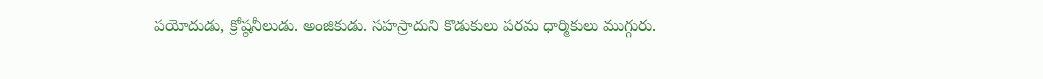పయోదుడు, క్రోష్ఠనీలుడు. అంజికుడు. సహస్రాదుని కొడుకులు పరమ ధార్మికులు ముగ్గురు.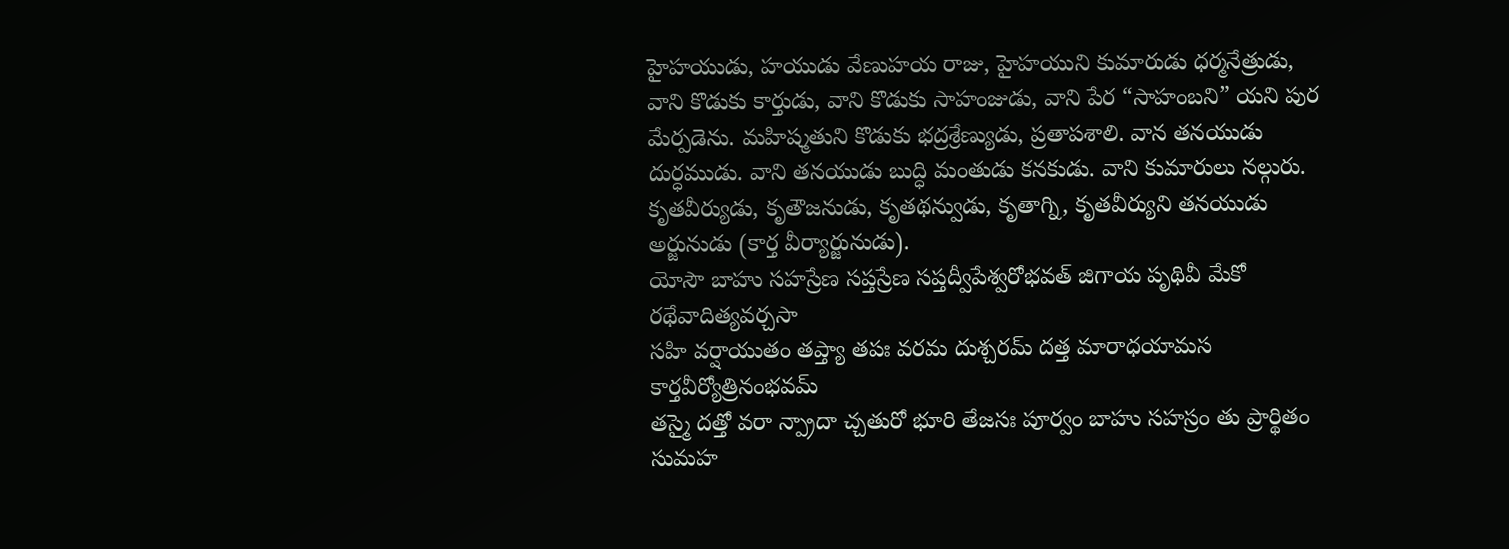హైహయుడు, హయుడు వేణుహయ రాజు, హైహయుని కుమారుడు ధర్మనేత్రుడు, వాని కొడుకు కార్తుడు, వాని కొడుకు సాహంజుడు, వాని పేర “సాహంబని” యని పుర మేర్పడెను. మహిష్మతుని కొడుకు భద్రశ్రేణ్యుడు, ప్రతాపశాలి. వాన తనయుడు దుర్ధముడు. వాని తనయుడు బుద్ధి మంతుడు కనకుడు. వాని కుమారులు నల్గురు. కృతవీర్యుడు, కృతౌజనుడు, కృతథన్వుడు, కృతాగ్ని, కృతవీర్యుని తనయుడు అర్జునుడు (కార్త వీర్యార్జునుడు).
యోసౌ బాహు సహస్రేణ సప్తస్రేణ సప్తద్వీపేశ్వరోభవత్ జిగాయ పృథివీ మేకో రథేవాదిత్యవర్చసా
సహి వర్షాయుతం తప్త్యా తపః వరమ దుశ్చరమ్ దత్త మారాధయామస కార్తవీర్యోత్రినంభవమ్
తస్మై దత్తో వరా న్ప్రాదా చ్చతురో భూరి తేజసః పూర్వం బాహు సహస్రం తు ప్రార్థితం సుమహ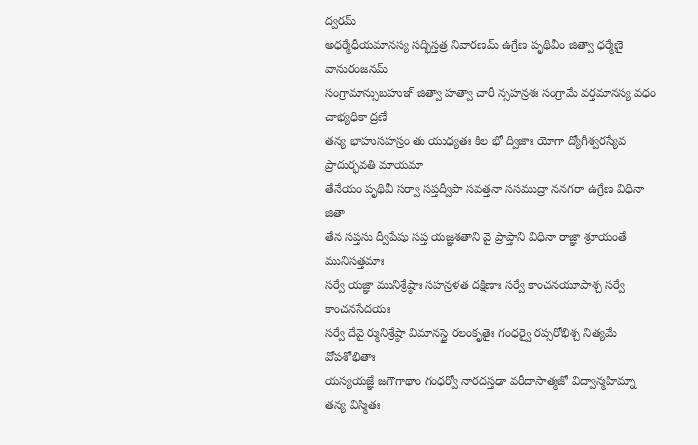ద్వరమ్
అధర్మేధీయమానస్య సద్భిస్తత్ర నివారణమ్ ఉగ్రేణ పృథివీం జిత్వా ధర్మేణై వానురంజనమ్
సంగ్రామాన్సుబహుఞ్ జిత్వా హత్వా చారీ న్సహన్రశః సంగ్రామే వర్తమానస్య వధం చాభ్యధికా ద్రణే
తన్య భాహుసహస్రం తు యుధ్యతః కిల భో ద్విజాః యోగా ద్యోగీశ్వరస్యేవ ప్రాదుర్భవతి మాయమా
తేనేయం పృథివీ సర్వా సప్తద్వీపా సవత్తనా ససముద్రా ననగరా ఉగ్రేణ విధినా జితా
తేన సప్తసు ద్వీపేషు సప్త యజ్ఞశతాని వై ప్రాప్తాని విధినా రాజ్ఞా శ్రూయంతే మునిసత్తమాః
సర్వే యజ్ఞా మునిశ్రేష్ఠాః సహన్రళత దక్షిణాః సర్వే కాంచనయూపాశ్చ సర్వే కాంచనసేదయః
సర్వే దేవై ర్మునిశ్రేష్ఠా విమానస్థై రలంకృతైః గంధర్వై రప్సరోభిశ్చ నిత్యమే వోపశోభితాః
యస్యయజ్ఞే జగౌగాథాం గంధర్వో నారదస్తఢా వరీదాసాత్మజో విద్వాన్మహిమ్నా తన్య విస్మితః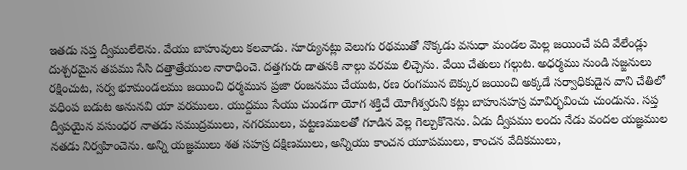ఇతడు సప్త ద్వీములేలెను. వేయు బాహువులు కలవాడు. సూర్యునట్లు వెలుగు రథముతో నొక్కడు వసుధా మండల మెల్ల జయించే పది వేలేండ్లు దుశ్చరమైన తపము సేసి దత్తాత్రేయుల నారాధించె. దత్తగురు డాతనకి నాల్గు వరము లిచ్చెను. వేయి చేతులు గల్గుట. అధర్మము నుండి సజ్జనులు రక్షించుట, సర్వ భూమండలము జయించి ధర్మమున ప్రజా రంజనము చేయుట, రణ రంగమున బెక్కుర జయించి అక్కడే సర్వాధికుడైన వాని చేతిలో వధింప బడుట అనునవి యా వరములు. యుద్దము సేయు చుండగా యోగ శక్తిచే యోగీశ్వరుని కట్లు బాహుసహస్ర మావిర్భవించు చుండును. సప్త ద్వీపయైన వసుంధర నాతడు సముద్రములు, నగరములు, పట్టణములతో గూడిన వెల్ల గెల్చుకొనెను. ఏడు ద్వీపము లందు నేడు వందల యజ్ఞముల నతడు నిర్వహించెను. అన్ని యజ్ఞములు శత సహస్ర దక్షిణములు, అన్నియు కాంచన యూపములు, కాంచన వేదికములు,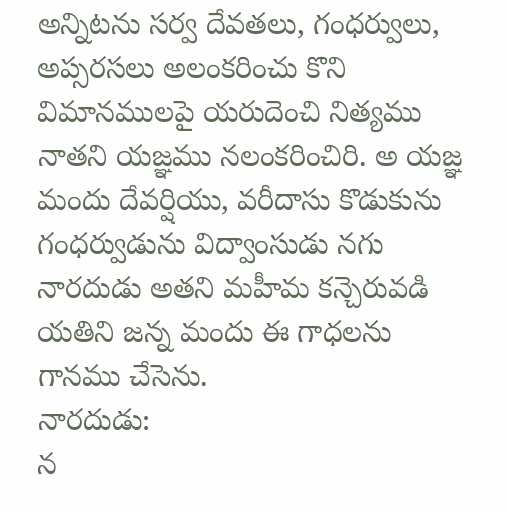అన్నిటను సర్వ దేవతలు, గంధర్వులు, అప్సరసలు అలంకరించు కొని విమానములపై యరుదెంచి నిత్యము నాతని యజ్ఞము నలంకరించిరి. అ యజ్ఞ మందు దేవర్షియు, వరీదాసు కొడుకును గంధర్వుడును విద్వాంసుడు నగు నారదుడు అతని మహీమ కన్చెరువడి యతిని జన్న మందు ఈ గాధలను గానము చేసెను.
నారదుడు:
న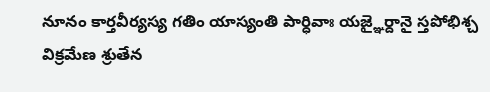నూనం కార్తవీర్యస్య గతిం యాస్యంతి పార్ధివాః యజ్ఞైర్దానై స్తపోభిశ్చ విక్రమేణ శ్రుతేన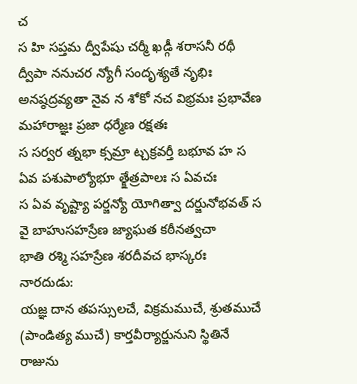చ
స హి సప్తమ ద్వీపేషు చర్మీ ఖడ్గీ శరాసనీ రథీ ద్వీపా ననుచర న్యోగీ సందృశ్యతే నృభిః
అనష్ఠద్రవ్యతా నైవ న శోకో నచ విభ్రమః ప్రభావేణ మహారాజ్ఞః ప్రజా ధర్మేణ రక్షతః
స సర్వర త్నభా క్సమ్రా ట్చక్రవర్తీ బభూవ హ స ఏవ పశుపాల్యోభూ త్క్షేత్రపాలః స ఏవచః
స ఏవ వృష్ట్యా పర్జన్యో యోగిత్వా దర్జునోభవత్ స వై బాహుసహస్రేణ జ్యాఘత కఠీనత్వచా
భాతి రశ్మి సహస్రేణ శరదీవచ భాస్కరః
నారదుడు:
యజ్ఞ దాన తపస్సులచే, విక్రమముచే, శ్రుతముచే (పాండిత్య ముచే) కార్తవీర్యార్జునుని స్థితినే రాజును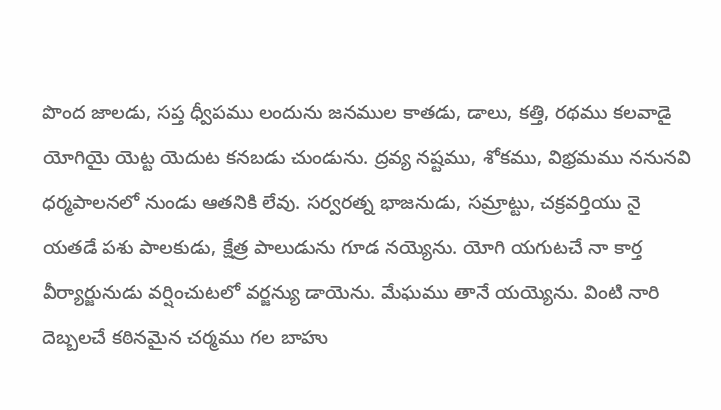పొంద జాలడు, సప్త ధ్వీపము లందును జనముల కాతడు, డాలు, కత్తి, రథము కలవాడై యోగియై యెట్ట యెదుట కనబడు చుండును. ద్రవ్య నష్టము, శోకము, విభ్రమము ననునవి ధర్మపాలనలో నుండు ఆతనికి లేవు. సర్వరత్న భాజనుడు, సమ్రాట్టు, చక్రవర్తియు నై యతడే పశు పాలకుడు, క్షేత్ర పాలుడును గూడ నయ్యెను. యోగి యగుటచే నా కార్త వీర్యార్జునుడు వర్షించుటలో వర్జన్యు డాయెను. మేఘము తానే యయ్యెను. వింటి నారి దెబ్బలచే కఠినమైన చర్మము గల బాహు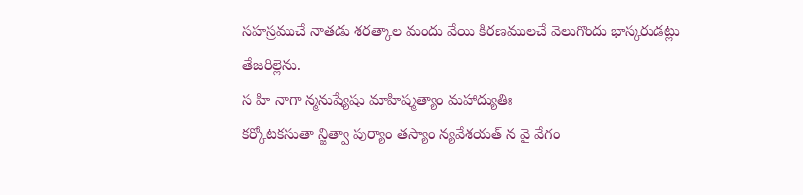సహస్రముచే నాతడు శరత్కాల మందు వేయి కిరణములచే వెలుగొందు భాస్కరుడట్లు తేజరిల్లెను.
స హి నాగా న్మనుష్యేషు మాహిష్మత్యాం మహాద్యుతిః
కర్కోటకసుతా న్జిత్వా పుర్యాం తస్యాం న్యవేశయత్ న వై వేగం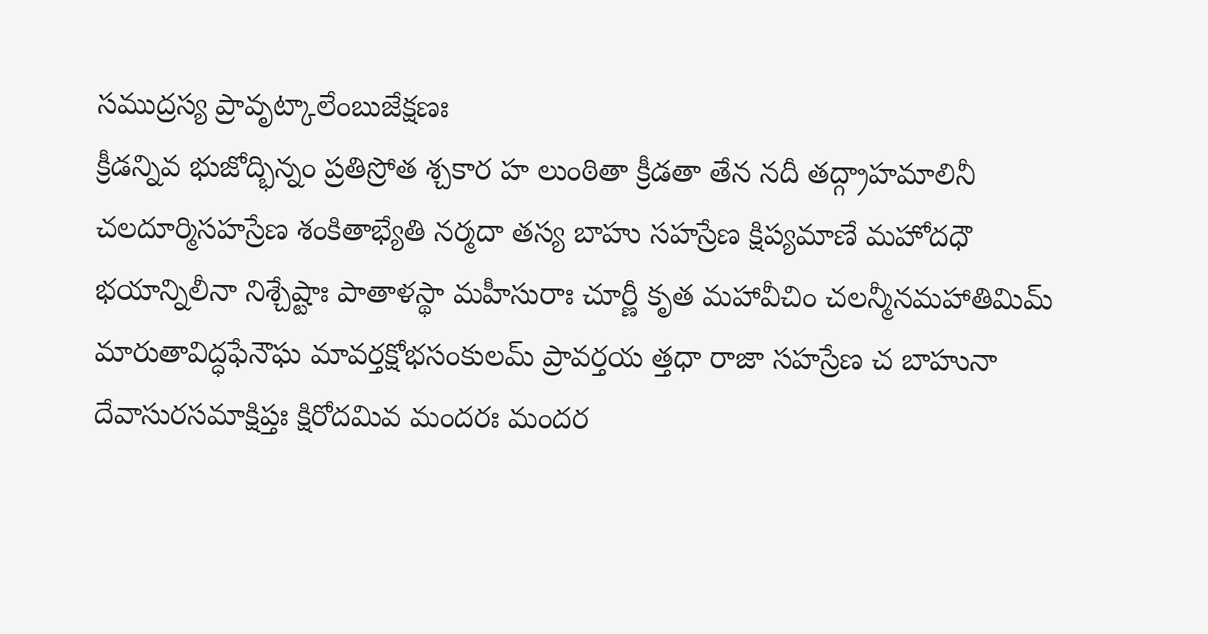సముద్రస్య ప్రావృట్కాలేంబుజేక్షణః
క్రీడన్నివ భుజోద్భిన్నం ప్రతిస్రోత శ్చకార హ లుంఠితా క్రీడతా తేన నదీ తద్గ్రాహమాలినీ
చలదూర్మిసహస్రేణ శంకితాభ్యేతి నర్మదా తస్య బాహు సహస్రేణ క్షిప్యమాణే మహోదధౌ
భయాన్నిలీనా నిశ్చేష్టాః పాతాళస్థా మహీసురాః చూర్ణీ కృత మహావీచిం చలన్మీనమహాతిమిమ్
మారుతావిద్ధఫేనౌఘ మావర్తక్షోభసంకులమ్ ప్రావర్తయ త్తధా రాజా సహస్రేణ చ బాహునా
దేవాసురసమాక్షిప్తః క్షిరోదమివ మందరః మందర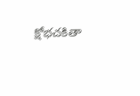క్షోభచకితా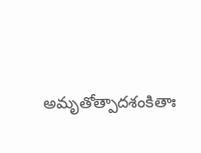అమృతోత్పాదశంకితాః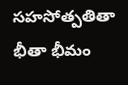సహసోత్పతితా భీతా భీమం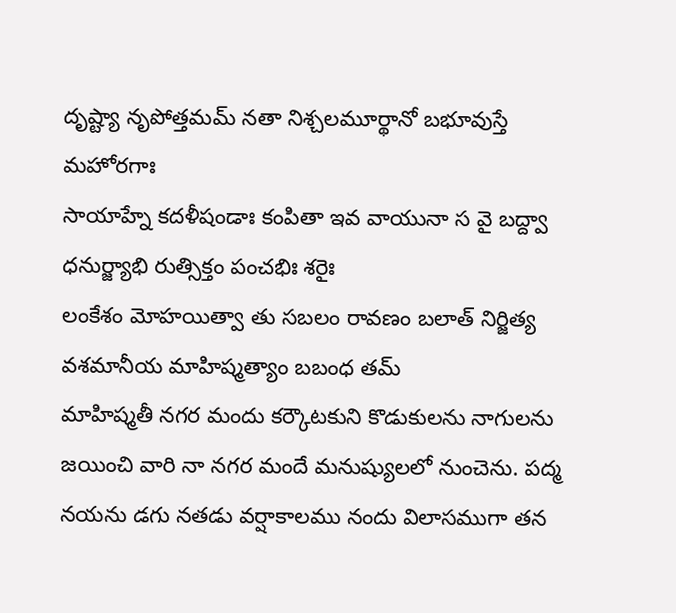దృష్ట్యా నృపోత్తమమ్ నతా నిశ్చలమూర్థానో బభూవుస్తే మహోరగాః
సాయాహ్నే కదళీషండాః కంపితా ఇవ వాయునా స వై బద్ద్వా ధనుర్జ్యాభి రుత్సిక్తం పంచభిః శరైః
లంకేశం మోహయిత్వా తు సబలం రావణం బలాత్ నిర్జిత్య వశమానీయ మాహిష్మత్యాం బబంధ తమ్
మాహిష్మతీ నగర మందు కర్కౌటకుని కొడుకులను నాగులను జయించి వారి నా నగర మందే మనుష్యులలో నుంచెను. పద్మ నయను డగు నతడు వర్షాకాలము నందు విలాసముగా తన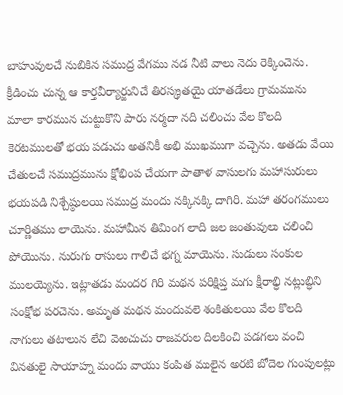బాహువులచే నుబికిన సముద్ర వేగము నడ నీటి వాలు నెదు రెక్కించెను. క్రీడించు చున్న ఆ కార్తవీర్యార్జునిచే తిరస్క్రతయై యాతడేలు గ్రామమును మాలా కారమున చుట్టుకొని పారు నర్మదా నది చలించు వేల కొలది కెరటములతో భయ పడుచు అతనికీ అభి ముఖముగా వచ్చెను. అతడు వేయి చేతులచే సముద్రమును క్షోభింప చేయగా పాతాళ వాసులగు మహాసురులు భయపడి నిశ్చేష్ఠులయి సముద్ర మందు నక్కినక్కి దాగిరి. మహా తరంగములు చూర్ణితము లాయెను. మహామీన తిమింగ లాది జల జంతువులు చలించి పోయొను. నురుగు రాసులు గాలిచే భగ్న మాయెను. సుడులు సంకుల ములయ్యెను. ఇట్లాతడు మందర గిరి మథన పరిక్షిప్త మగు క్షీరాభ్ధి నట్లుబ్ధిని సంక్షోభ పరచెను. అమృత మథన మందువలె శంకితులయి వేల కొలది నాగులు తటాలున లేచి వెఱచుచు రాజవరుల దిలకించి పడగలు వంచి వినతులై సాయాహ్న మందు వాయు కంపిత ములైన అరటి బోదెల గుంపులట్లు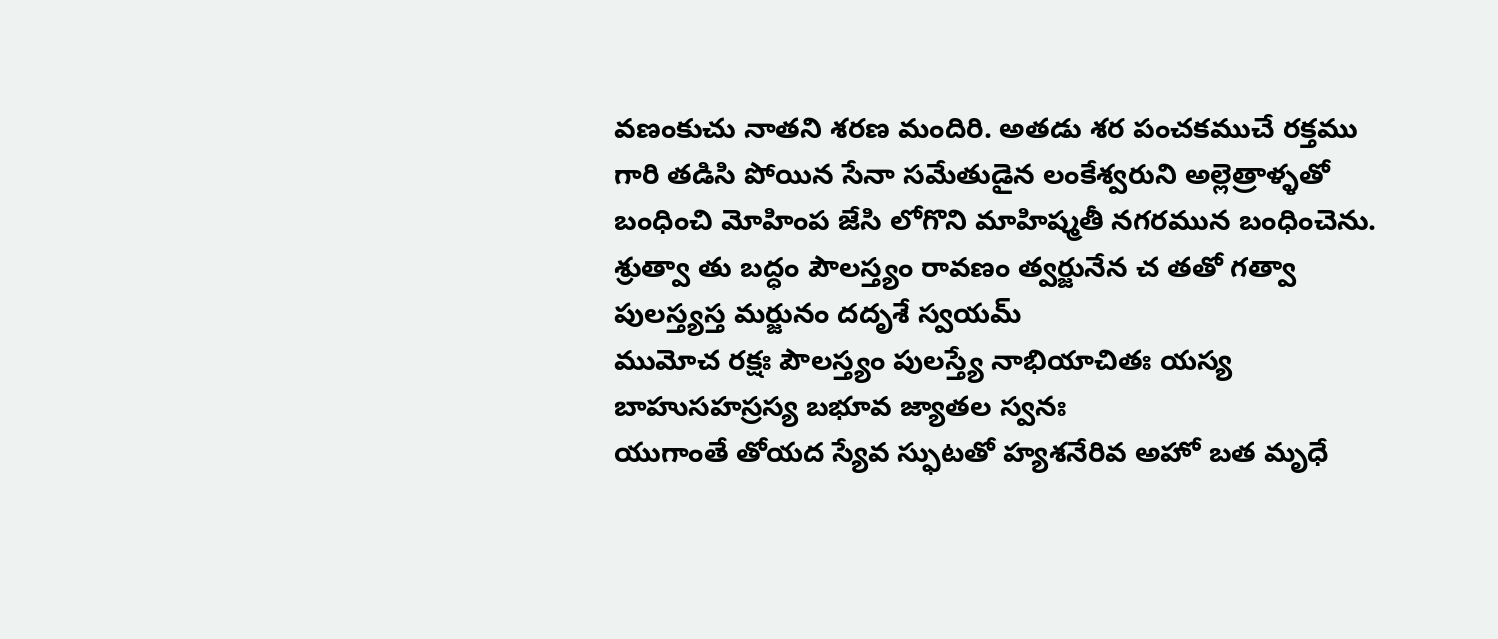వణంకుచు నాతని శరణ మందిరి. అతడు శర పంచకముచే రక్తము గారి తడిసి పోయిన సేనా సమేతుడైన లంకేశ్వరుని అల్లెత్రాళ్ళతో బంధించి మోహింప జేసి లోగొని మాహిష్మతీ నగరమున బంధించెను.
శ్రుత్వా తు బద్ధం పౌలస్త్యం రావణం త్వర్జునేన చ తతో గత్వా పులస్త్యస్త మర్జునం దదృశే స్వయమ్
ముమోచ రక్షః పౌలస్త్యం పులస్త్యే నాభియాచితః యస్య బాహుసహస్రస్య బభూవ జ్యాతల స్వనః
యుగాంతే తోయద స్యేవ స్ఫుటతో హ్యశనేరివ అహో బత మృధే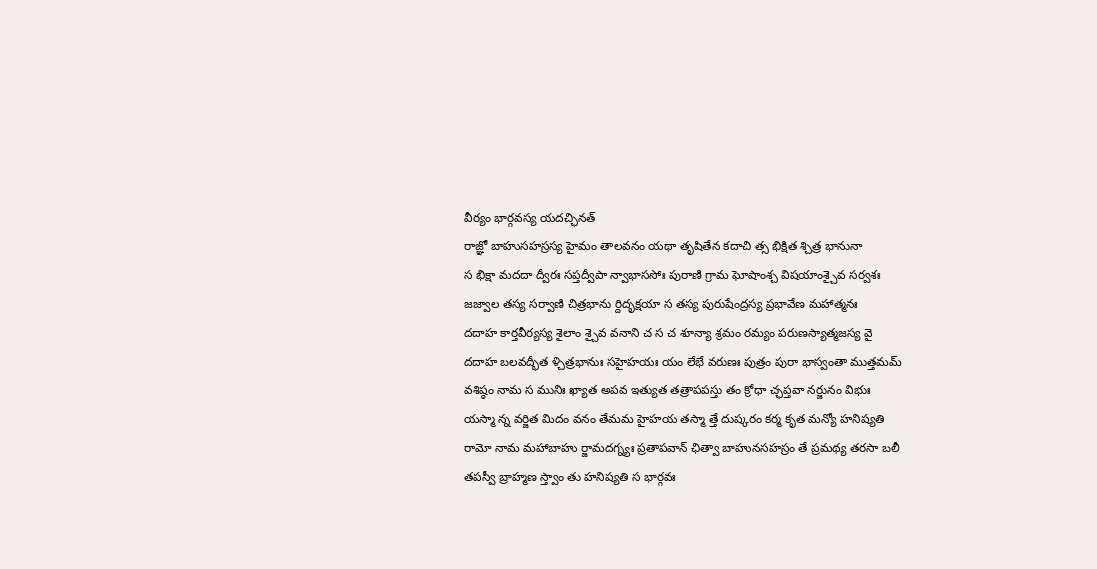వీర్యం భార్గవస్య యదచ్ఛినత్
రాజ్ఞో బాహుసహస్రస్య హైమం తాలవనం యథా తృషితేన కదాచి త్స భిక్షిత శ్చిత్ర భానునా
స భిక్షా మదదా ద్వీరః సప్తద్వీపా న్వాభాససోః పురాణి గ్రామ ఘోషాంశ్చ విషయాంశ్చైవ సర్వశః
జజ్వాల తస్య సర్వాణి చిత్రభాను ర్దిదృక్షయా స తస్య పురుషేంద్రస్య ప్రభావేణ మహాత్మనః
దదాహ కార్తవీర్యస్య శైలాం శ్చైవ వనాని చ స చ శూన్యా శ్రమం రమ్యం పరుణస్యాత్మజస్య వై
దదాహ బలవద్భీత ళ్చిత్రభానుః సహైహయః యం లేభే వరుణః పుత్రం పురా భాస్వంతా ముత్తమమ్
వశిష్ఠం నామ స మునిః ఖ్యాత అపవ ఇత్యుత తత్రాపపస్తు తం క్రోధా చ్ఛప్తవా నర్జునం విభుః
యస్మా న్న వర్జిత మిదం వనం తేమమ హైహయ తస్మా త్తే దుష్కరం కర్మ కృత మన్యో హనిష్యతి
రామో నామ మహాబాహు ర్జామదగ్న్యః ప్రతాపవాన్ ఛిత్వా బాహునసహస్రం తే ప్రమథ్య తరసా బలీ
తపస్వీ బ్రాహ్మణ స్త్వాం తు హనిష్యతి స భార్గవః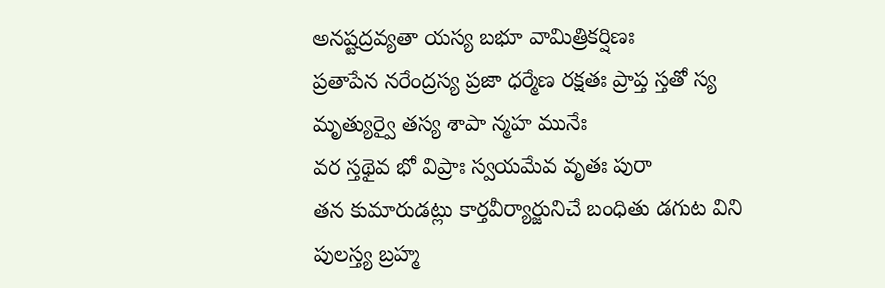అనష్టద్రవ్యతా యస్య బభూ వామిత్రికర్షిణః
ప్రతాపేన నరేంద్రస్య ప్రజా ధర్మేణ రక్షతః ప్రాప్త స్తతో స్య మృత్యుర్వై తస్య శాపా న్మహ మునేః
వర స్తథైవ భో విప్రాః స్వయమేవ వృతః పురా
తన కుమారుడట్లు కార్తవీర్యార్జునిచే బంధితు డగుట విని పులస్త్య బ్రహ్మ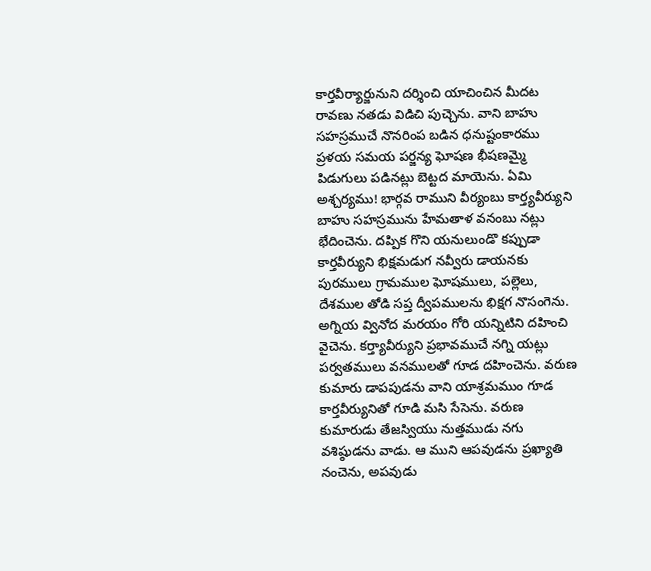కార్తవీర్యార్జునుని దర్శించి యాచించిన మీదట రావణు నతడు విడిచి పుచ్చెను. వాని బాహు సహస్రముచే నొనరింప బడిన ధనుష్టంకారము ప్రళయ సమయ పర్జన్య ఘోషణ భీషణమ్మై పిడుగులు పడినట్లు బెట్టద మాయెను. ఏమి అశ్చర్యము! భార్గవ రాముని వీర్యంబు కార్త్యవీర్యుని బాహు సహస్రమును హేమతాళ వనంబు నట్లు భేదించెను. దప్పిక గొని యనులుండొ కప్పుడా కార్తవీర్యుని భిక్షమడుగ నవ్వీరు డాయనకు పురములు గ్రామముల ఘోషములు, పల్లెలు, దేశముల తోడి సప్త ద్వీపములను భిక్షగ నొసంగెను. అగ్నియ వ్వినోద మరయం గోరి యన్నిటిని దహించి వైచెను. కర్త్యావీర్యుని ప్రభావముచే నగ్ని యట్లు పర్వతములు వనములతో గూడ దహించెను. వరుణ కుమారు డాపపుడను వాని యాశ్రమముం గూడ కార్తవీర్యునితో గూడి మసి సేసెను. వరుణ కుమారుడు తేజస్వియు నుత్తముడు నగు వశిష్ఠుడను వాడు. ఆ ముని ఆపవుడను ప్రఖ్యాతి నంచెను, అపవుడు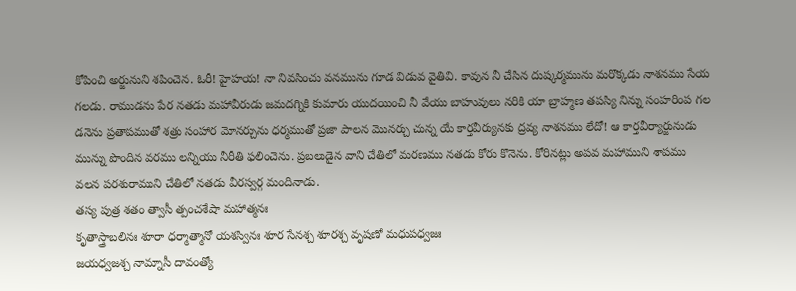కోపించి అర్జునుని శపించెన. ఓరీ! హైహయ! నా నివసించు వనమును గూడ విడువ వైతివి. కావున నీ చేసిన దుష్కర్మమును మరొక్కడు నాశనము సేయ గలడు. రాముడను పేర నతడు మహావీరుడు జమదగ్నికి కుమారు యుదయించి నీ వేయు బాహువులు నరికి యా బ్రాహ్మణ తపస్యి నిన్ను సంహరింప గల డనెను ప్రతాపముతో శత్రు సంహార మోనర్చును ధర్మముతో ప్రజా పాలన మొనర్చు చున్న యే కార్తవీర్యునకు ద్రవ్య నాశనము లేదో! ఆ కార్తవీర్యార్జునుడు మున్ను పొందిన వరము లన్నియు నీరీతి ఫలించెను. ప్రబలుడైన వాని చేతిలో మరణము నతడు కోరు కొనెను. కోరినట్లు అపవ మహాముని శాపము వలన పరశురాముని చేతిలో నతడు వీరస్వర్గ మందినాడు.
తస్య పుత్ర శతం త్వాసీ త్పంచశేషా మహాత్మనః
కృతాస్త్రాబలినః శూరా ధర్మాత్మానో యశస్వినః శూర సేనశ్చ శూరశ్చ వృషణో మధుపధ్వజః
జయధ్వజశ్చ నామ్నాసీ దావంత్యో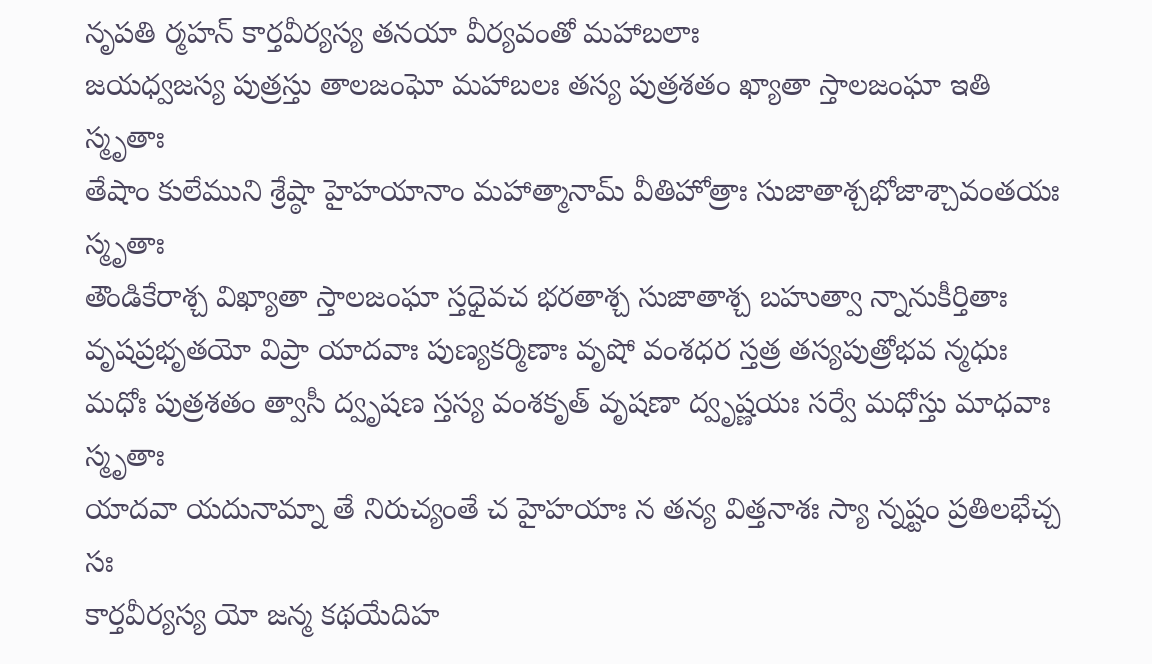నృపతి ర్మహన్ కార్తవీర్యస్య తనయా వీర్యవంతో మహాబలాః
జయధ్వజస్య పుత్రస్తు తాలజంఘో మహాబలః తస్య పుత్రశతం ఖ్యాతా స్తాలజంఘా ఇతి స్మృతాః
తేషాం కులేముని శ్రేష్ఠా హైహయానాం మహాత్మానామ్ వీతిహోత్రాః సుజాతాశ్చభోజాశ్చావంతయః స్మృతాః
తౌండికేరాశ్చ విఖ్యాతా స్తాలజంఘా స్తధైవచ భరతాశ్చ సుజాతాశ్చ బహుత్వా న్నానుకీర్తితాః
వృషప్రభృతయో విప్రా యాదవాః పుణ్యకర్మిణాః వృషో వంశధర స్తత్ర తస్యపుత్రోభవ న్మధుః
మధోః పుత్రశతం త్వాసీ ద్వృషణ స్తస్య వంశకృత్ వృషణా ద్వృష్ణయః సర్వే మధోస్తు మాధవాః స్మృతాః
యాదవా యదునామ్నా తే నిరుచ్యంతే చ హైహయాః న తన్య విత్తనాశః స్యా న్నష్టం ప్రతిలభేచ్చ సః
కార్తవీర్యస్య యో జన్మ కథయేదిహ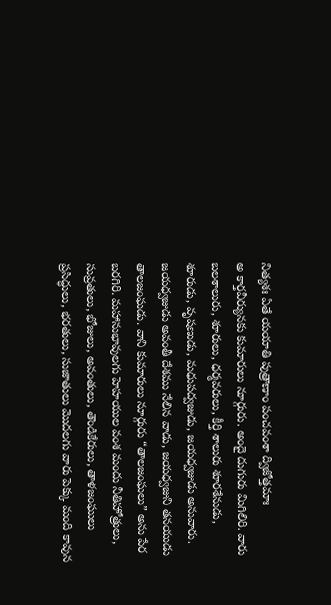నిత్యశః ఏతే యయాతి పుత్రాణాం పంచవంశా ద్విజోత్తమాః
అ కార్తవీర్యునకు కుమారులు నూర్గురు. అందై దుగురు మిగిలిరి. వారు బలశాలురు, శూరులు, ధర్మవరులు, కీర్తి శాలురు శూరశేనుడు, శూరుడు, వృషణుడు, మధుపద్వజుడు, జయధ్వజుడు అనువారు. జయధ్వజుడు అవంతీ దేశము నేలిన వాడు, జయధ్వజుని తనయుడు తాలజంఘడు. వాని కుమారులు నూర్గురు “తాలజంఘలు” అను పేర బరగిరి. మహానుభావులగు హెహయుల వంశ మందు నీతిహోత్రులు, సువ్రతులు, భోజులు, అవంతులు, తౌండికేరులు, తాళజంఘులు ప్రసిద్ధులు, భరతులు, సుజాతులు మొదలగు వారు పెక్కు మంది కావున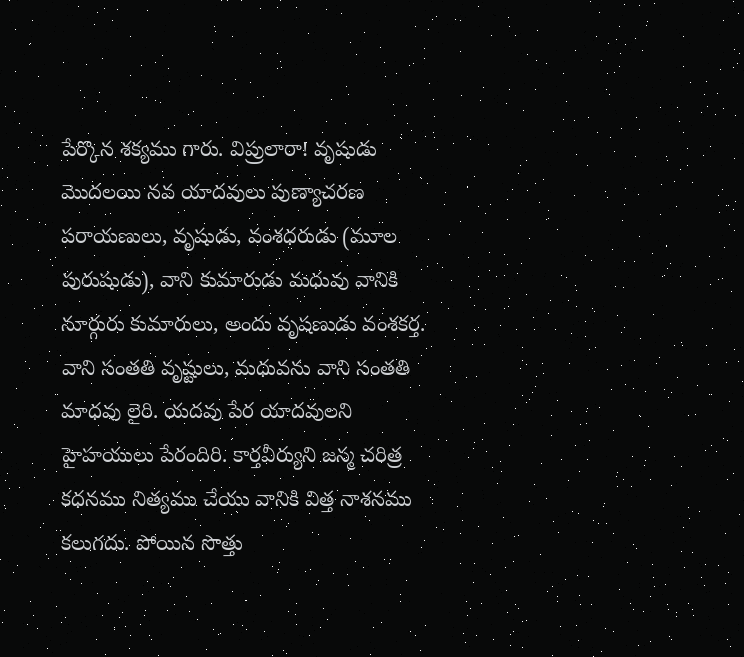పేర్కొన శక్యము గారు. విప్రులారా! వృషుడు మొదలయి నవ యాదవులు పుణ్యాచరణ పరాయణులు, వృషుడు, వంశధరుడు (మూల పురుషుడు), వాని కుమారుడు మధువు వానికి నూర్గురు కుమారులు, అందు వృషణుడు వంశకర్త. వాని సంతతి వృష్టులు, మధువను వాని సంతతి మాధవు లైరి. యదవు పేర యాదవులని హైహయులు పేరందిరి. కార్తవీర్యుని జన్మ చరిత్ర కధనము నిత్యము చేయు వానికి విత్త నాశనము కలుగదు. పోయిన సొత్తు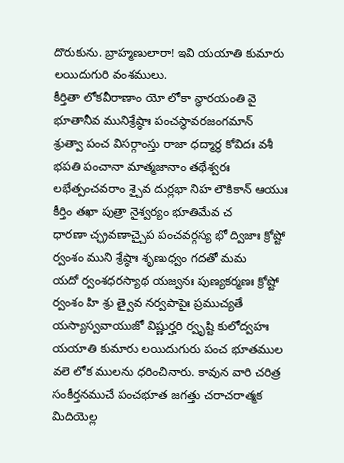దొరుకును. బ్రాహ్మణులారా! ఇవి యయాతి కుమారు లయిదుగురి వంశములు.
కీర్తితా లోకవీరాణాం యో లోకా న్థారయంతి వై భూతానీవ మునిశ్రేష్ఠాః పంచస్థావరజంగమాన్
శ్రుత్వా పంచ విసర్గాంస్తు రాజా ధద్మార్థ కోవిదః వశీ భపతి పంచానా మాత్మజానాం తథేశ్వరః
లభేత్పంచవరాం శ్చైవ దుర్లభా నిహ లౌకికాన్ ఆయుః కీర్తిం తఖా పుత్రా నైశ్వర్యం భూతిమేవ చ
ధారణా చ్ఛ్రవణాచ్చైప పంచవర్గస్య భో ద్విజాః క్రోష్టో ర్వంశం ముని శ్రేష్ఠాః శృణుధ్వం గదతో మమ
యదో ర్వంశధరస్యాథ యజ్వనః పుణ్యకర్మణః క్రోష్టో ర్వంశం హి శ్రు త్వైవ నర్వపాపైః ప్రముచ్యతే
యస్యాస్వవాయుజో విష్ణుర్హరి ర్వృష్టి కులోద్వహః
యయాతి కుమారు లయిదుగురు పంచ భూతముల వలె లోక ములను ధరించినారు. కావున వారి చరిత్ర సంకీర్తనముచే పంచభూత జగత్తు చరాచరాత్మక మిదియెల్ల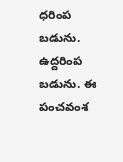ధరింప బడును. ఉద్దరింప బడును. ఈ పంచవంశ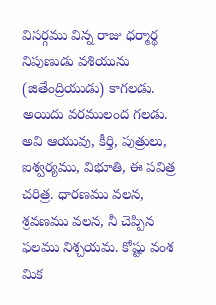విసర్గము విన్న రాజు ధర్మార్థ నిపుణుడు వశియును (జితేంద్రియుడు) కాగలడు. అయిదు వరములంద గలడు. అవి ఆయువు, కీర్తి, పుత్రులు, ఐశ్వర్యము, విభూతి, ఈ పవిత్ర చరిత్ర. ధారణము వలన, శ్రవణము వలన, నీ చెప్పిన ఫలము నిశ్చయమ. కోష్టు వంశ మిక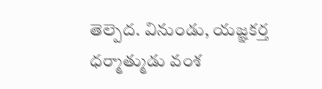తెల్పెద. వినుండు, యజ్ఞకర్త ధర్మాత్ముడు వంశ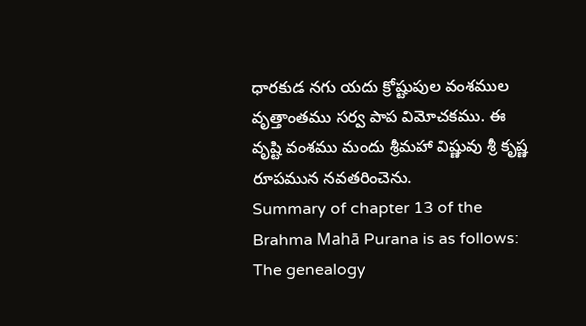ధారకుడ నగు యదు క్రోష్టుపుల వంశముల వృత్తాంతము సర్వ పాప విమోచకము. ఈ వృష్టి వంశము మందు శ్రీమహా విష్ణువు శ్రీ కృష్ణ రూపమున నవతరించెను.
Summary of chapter 13 of the Brahma Mahā Purana is as follows:
The genealogy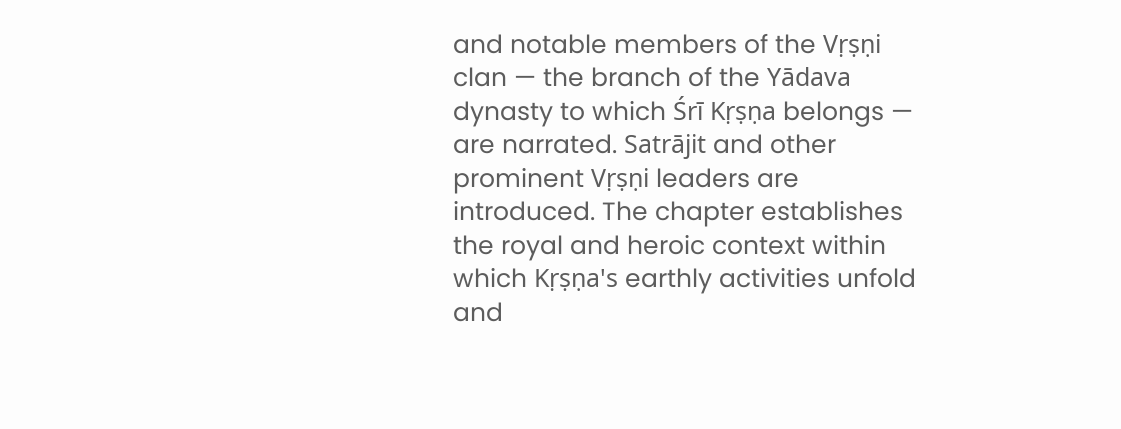and notable members of the Vṛṣṇi clan — the branch of the Yādava dynasty to which Śrī Kṛṣṇa belongs — are narrated. Satrājit and other prominent Vṛṣṇi leaders are introduced. The chapter establishes the royal and heroic context within which Kṛṣṇa's earthly activities unfold and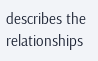describes the relationships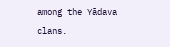among the Yādava clans.